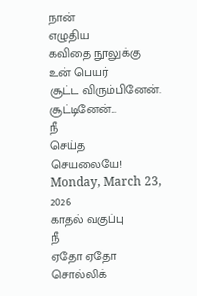நான்
எழுதிய
கவிதை நூலுக்கு
உன் பெயர்
சூட்ட விரும்பினேன்.
சூட்டினேன்...
நீ
செய்த
செயலையே!
Monday, March 23, 2026
காதல் வகுப்பு
நீ
ஏதோ ஏதோ
சொல்லிக்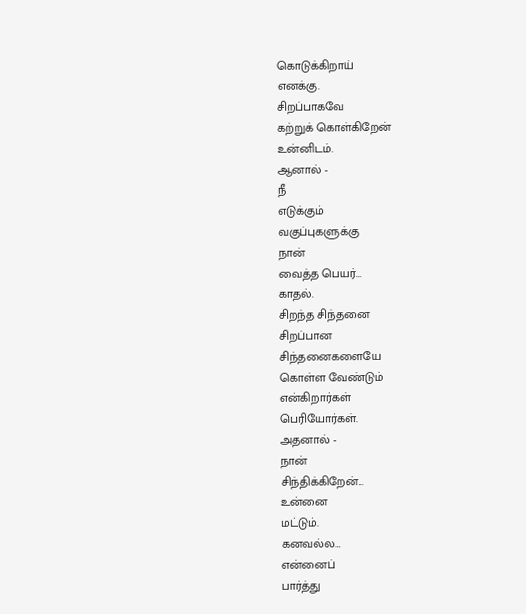கொடுக்கிறாய்
எனக்கு.
சிறப்பாகவே
கற்றுக் கொள்கிறேன்
உன்னிடம்.
ஆனால் -
நீ
எடுக்கும்
வகுப்புகளுக்கு
நான்
வைத்த பெயர்...
காதல்.
சிறந்த சிந்தனை
சிறப்பான
சிந்தனைகளையே
கொள்ள வேண்டும்
என்கிறார்கள்
பெரியோர்கள்.
அதனால் -
நான்
சிந்திக்கிறேன்...
உன்னை
மட்டும்.
கனவல்ல…
என்னைப்
பார்த்து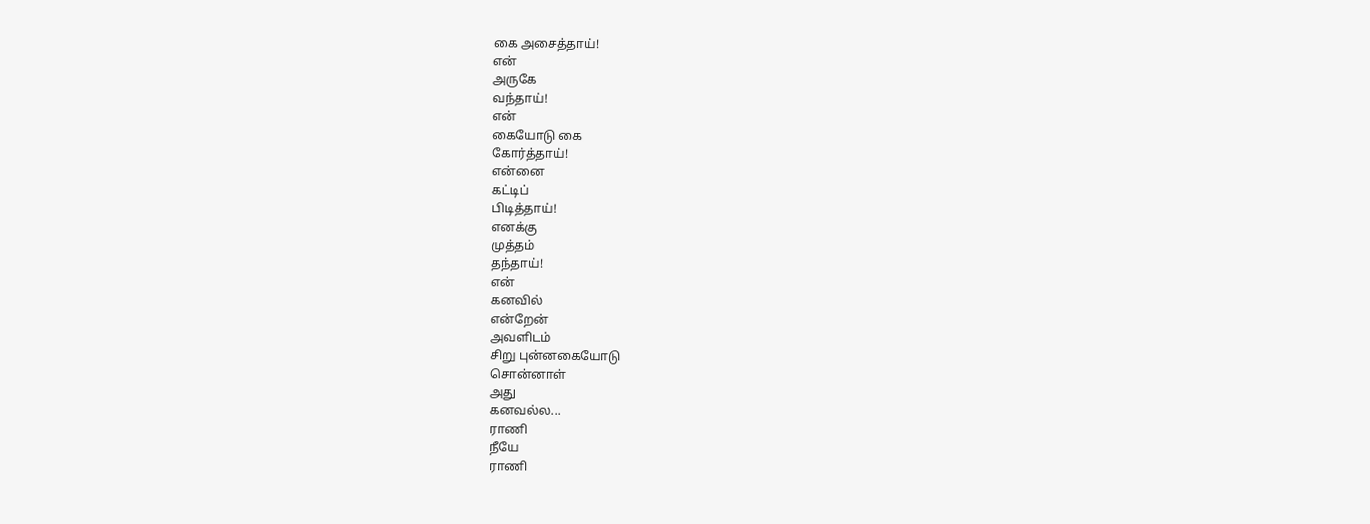கை அசைத்தாய்!
என்
அருகே
வந்தாய்!
என்
கையோடு கை
கோர்த்தாய்!
என்னை
கட்டிப்
பிடித்தாய்!
எனக்கு
முத்தம்
தந்தாய்!
என்
கனவில்
என்றேன்
அவளிடம்
சிறு புன்னகையோடு
சொன்னாள்
அது
கனவல்ல...
ராணி
நீயே
ராணி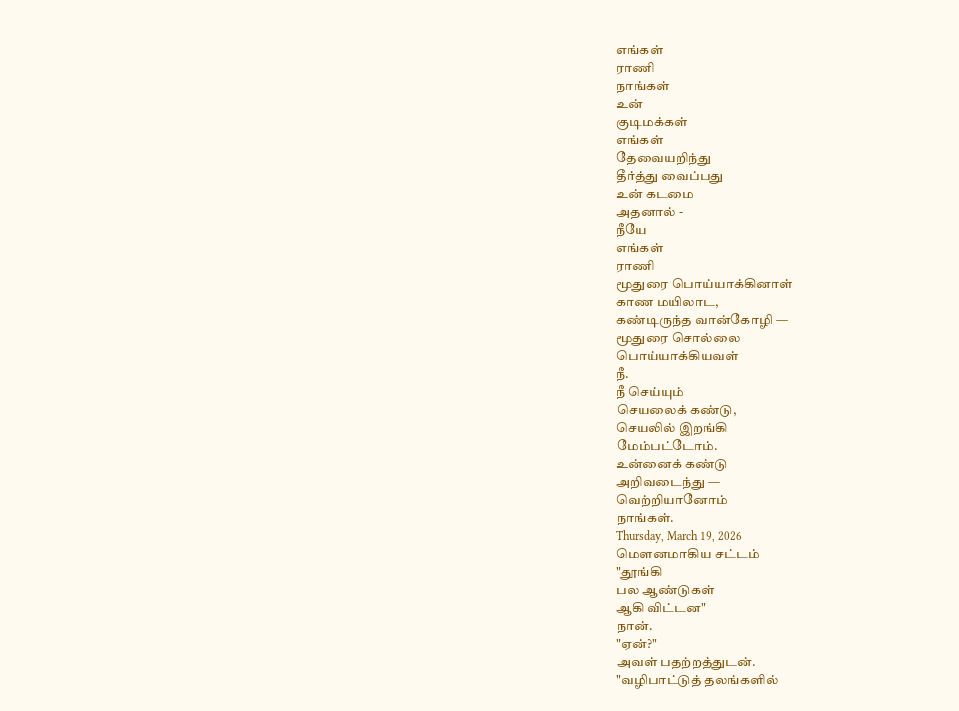எங்கள்
ராணி
நாங்கள்
உன்
குடிமக்கள்
எங்கள்
தேவையறிந்து
தீர்த்து வைப்பது
உன் கடமை
அதனால் -
நீயே
எங்கள்
ராணி
மூதுரை பொய்யாக்கினாள்
காண மயிலாட,
கண்டிருந்த வான்கோழி —
மூதுரை சொல்லை
பொய்யாக்கியவள்
நீ.
நீ செய்யும்
செயலைக் கண்டு,
செயலில் இறங்கி
மேம்பட்டோம்.
உன்னைக் கண்டு
அறிவடைந்து —
வெற்றியானோம்
நாங்கள்.
Thursday, March 19, 2026
மெளனமாகிய சட்டம்
"தூங்கி
பல ஆண்டுகள்
ஆகி விட்டன"
நான்.
"ஏன்?"
அவள் பதற்றத்துடன்.
"வழிபாட்டுத் தலங்களில்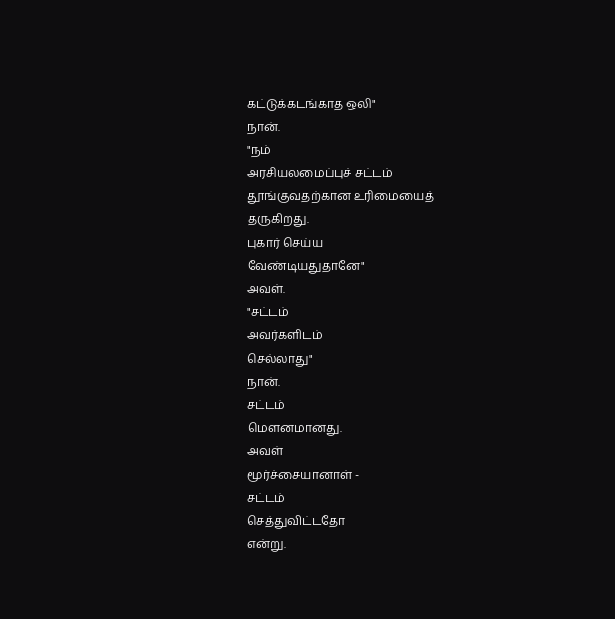கட்டுக்கடங்காத ஒலி"
நான்.
"நம்
அரசியலமைப்புச் சட்டம்
தூங்குவதற்கான உரிமையைத்
தருகிறது.
புகார் செய்ய
வேண்டியதுதானே"
அவள்.
"சட்டம்
அவர்களிடம்
செல்லாது"
நான்.
சட்டம்
மெளனமானது.
அவள்
மூர்ச்சையானாள் -
சட்டம்
செத்துவிட்டதோ
என்று.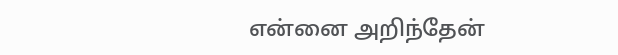என்னை அறிந்தேன்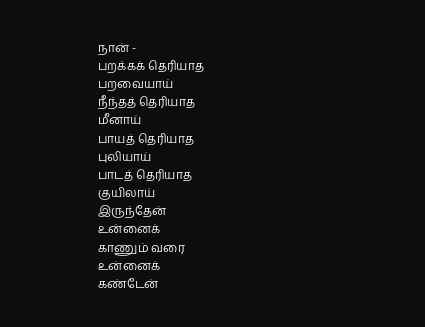நான் -
பறக்கக் தெரியாத
பறவையாய்
நீந்தத் தெரியாத
மீனாய்
பாயத் தெரியாத
புலியாய்
பாடத் தெரியாத
குயிலாய்
இருந்தேன்
உன்னைக்
காணும் வரை
உன்னைக்
கண்டேன்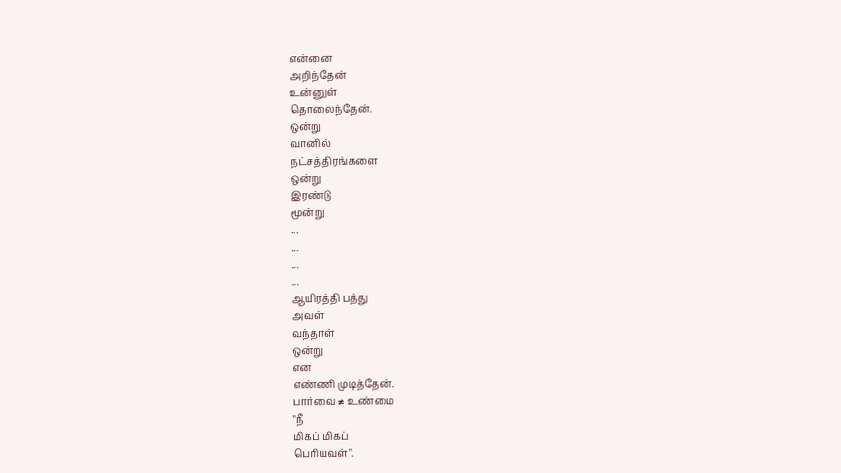என்னை
அறிந்தேன்
உன்னுள்
தொலைந்தேன்.
ஒன்று
வானில்
நட்சத்திரங்களை
ஒன்று
இரண்டு
மூன்று
...
...
...
...
ஆயிரத்தி பத்து
அவள்
வந்தாள்
ஒன்று
என
எண்ணி முடித்தேன்.
பார்வை ≠ உண்மை
"நீ
மிகப் மிகப்
பெரியவள்".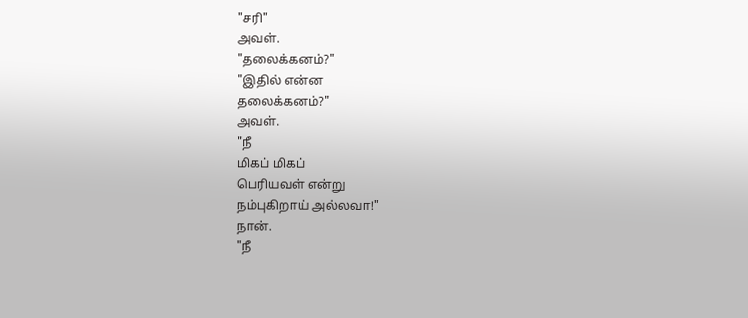"சரி"
அவள்.
"தலைக்கனம்?"
"இதில் என்ன
தலைக்கனம்?"
அவள்.
"நீ
மிகப் மிகப்
பெரியவள் என்று
நம்புகிறாய் அல்லவா!"
நான்.
"நீ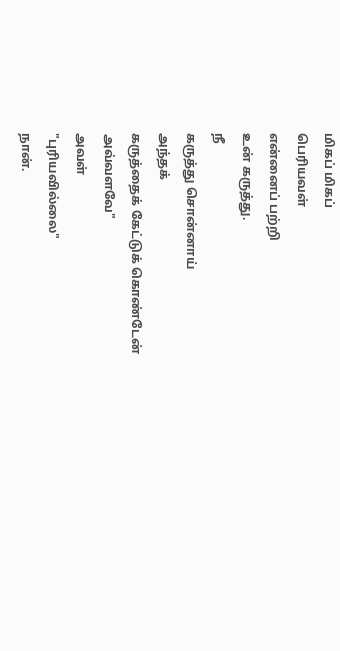மிகப் மிகப்
பெரியவள்
என்னைப் பற்றி
உன் கருத்து.
நீ
கருத்து சொன்னாய்
அந்தக்
கருத்தைக் கேட்டுக் கொண்டேன்
அவ்வளவே"
அவள்
"புரியவில்லை"
நான்.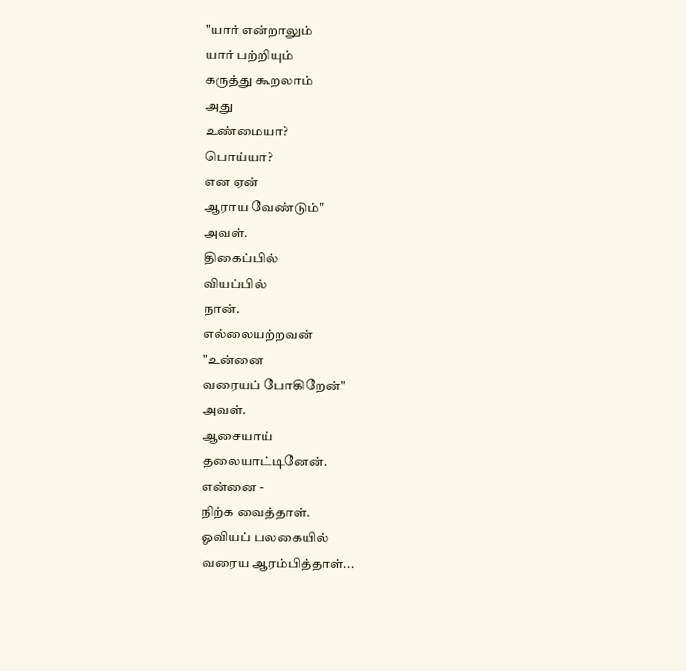"யார் என்றாலும்
யார் பற்றியும்
கருத்து கூறலாம்
அது
உண்மையா?
பொய்யா?
என ஏன்
ஆராய வேண்டும்"
அவள்.
திகைப்பில்
வியப்பில்
நான்.
எல்லையற்றவன்
"உன்னை
வரையப் போகிறேன்"
அவள்.
ஆசையாய்
தலையாட்டினேன்.
என்னை -
நிற்க வைத்தாள்.
ஓவியப் பலகையில்
வரைய ஆரம்பித்தாள்...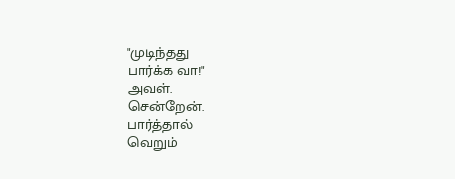"முடிந்தது
பார்க்க வா!"
அவள்.
சென்றேன்.
பார்த்தால்
வெறும்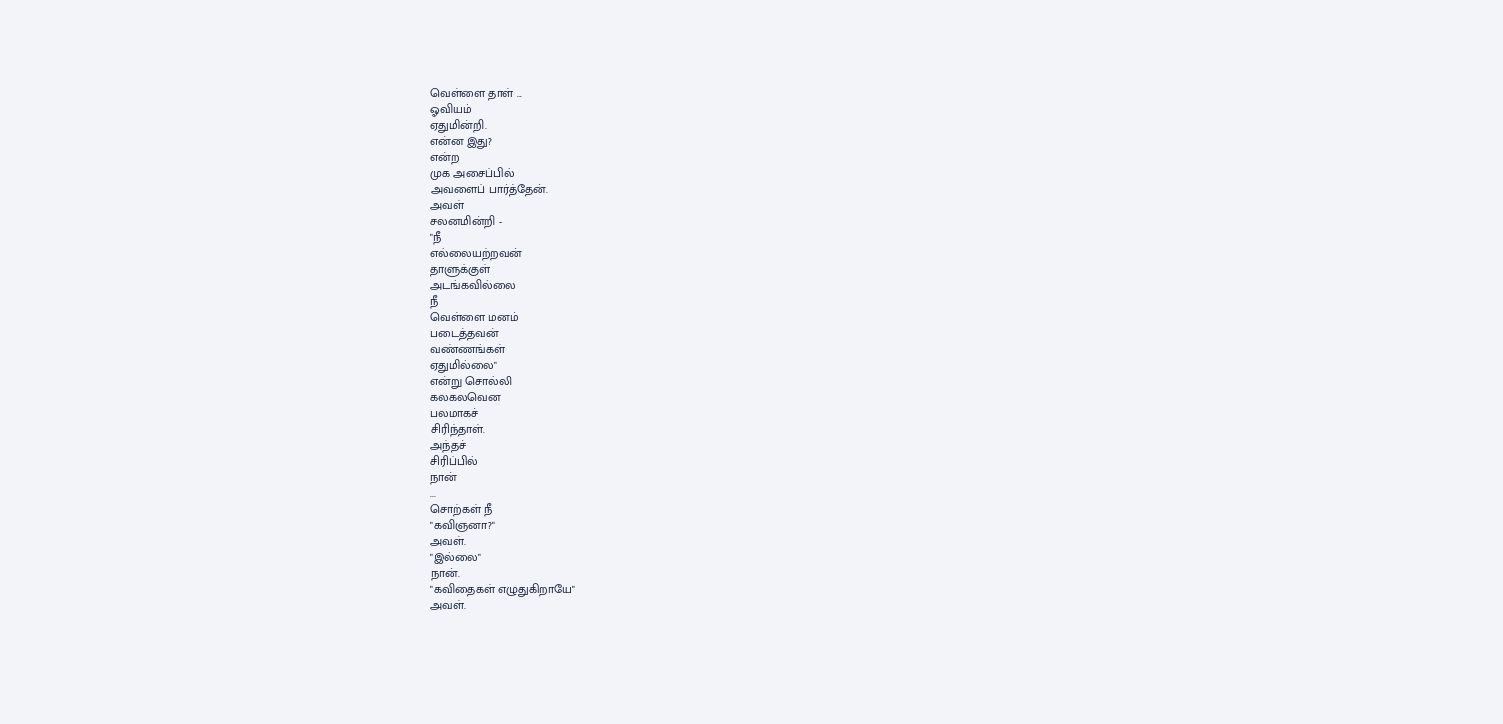வெள்ளை தாள் ...
ஓவியம்
ஏதுமின்றி.
என்ன இது?
என்ற
முக அசைப்பில்
அவளைப் பார்த்தேன்.
அவள்
சலனமின்றி -
"நீ
எல்லையற்றவன்
தாளுக்குள்
அடங்கவில்லை
நீ
வெள்ளை மனம்
படைத்தவன்
வண்ணங்கள்
ஏதுமில்லை"
என்று சொல்லி
கலகலவென
பலமாகச்
சிரிந்தாள்.
அந்தச்
சிரிப்பில்
நான்
...
சொற்கள் நீ
"கவிஞனா?"
அவள்.
"இல்லை"
நான்.
"கவிதைகள் எழுதுகிறாயே"
அவள்.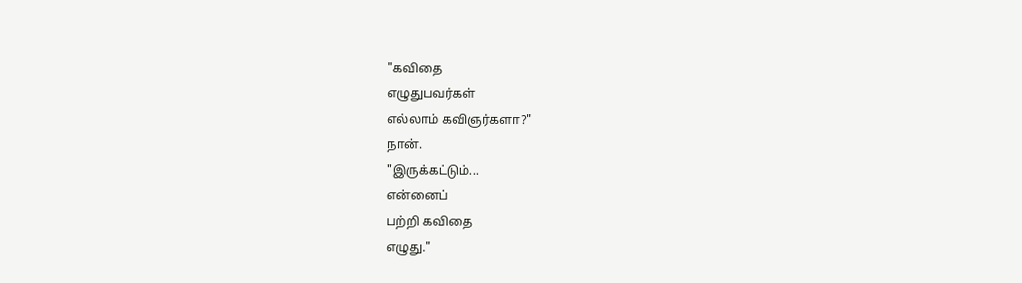"கவிதை
எழுதுபவர்கள்
எல்லாம் கவிஞர்களா?"
நான்.
"இருக்கட்டும்...
என்னைப்
பற்றி கவிதை
எழுது."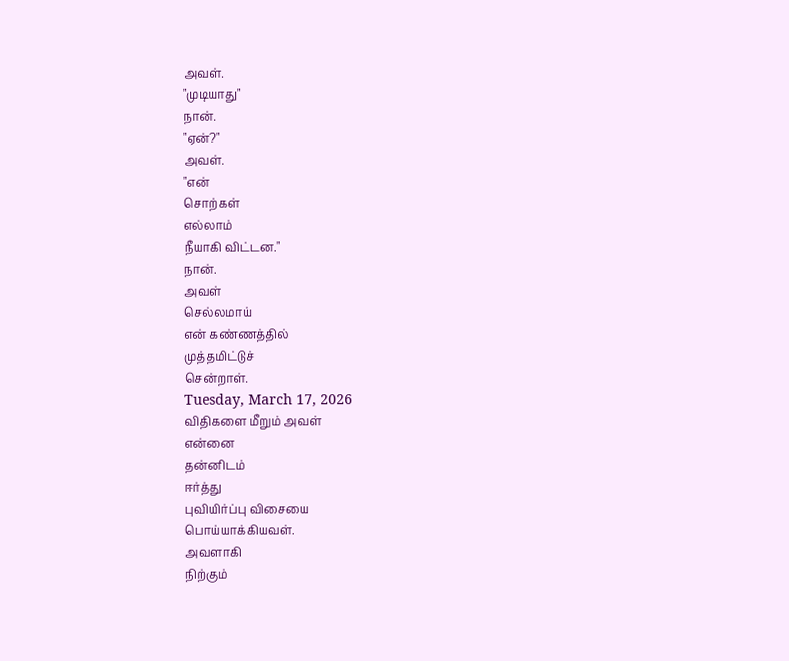அவள்.
"முடியாது"
நான்.
"ஏன்?"
அவள்.
"என்
சொற்கள்
எல்லாம்
நீயாகி விட்டன."
நான்.
அவள்
செல்லமாய்
என் கண்ணத்தில்
முத்தமிட்டுச்
சென்றாள்.
Tuesday, March 17, 2026
விதிகளை மீறும் அவள்
என்னை
தன்னிடம்
ஈர்த்து
புவியிர்ப்பு விசையை
பொய்யாக்கியவள்.
அவளாகி
நிற்கும்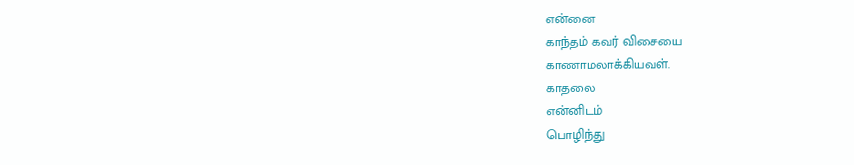என்னை
காந்தம் கவர் விசையை
காணாமலாக்கியவள்.
காதலை
என்னிடம்
பொழிந்து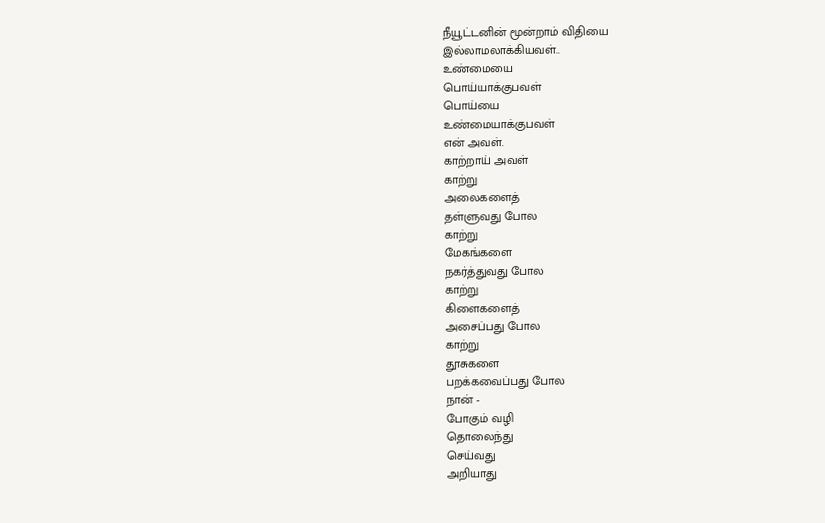நீயூட்டனின் மூன்றாம் விதியை
இல்லாமலாக்கியவள்..
உண்மையை
பொய்யாக்குபவள்
பொய்யை
உண்மையாக்குபவள்
என் அவள்.
காற்றாய் அவள்
காற்று
அலைகளைத்
தள்ளுவது போல
காற்று
மேகங்களை
நகர்த்துவது போல
காற்று
கிளைகளைத்
அசைப்பது போல
காற்று
தூசுகளை
பறக்கவைப்பது போல
நான் -
போகும் வழி
தொலைந்து
செய்வது
அறியாது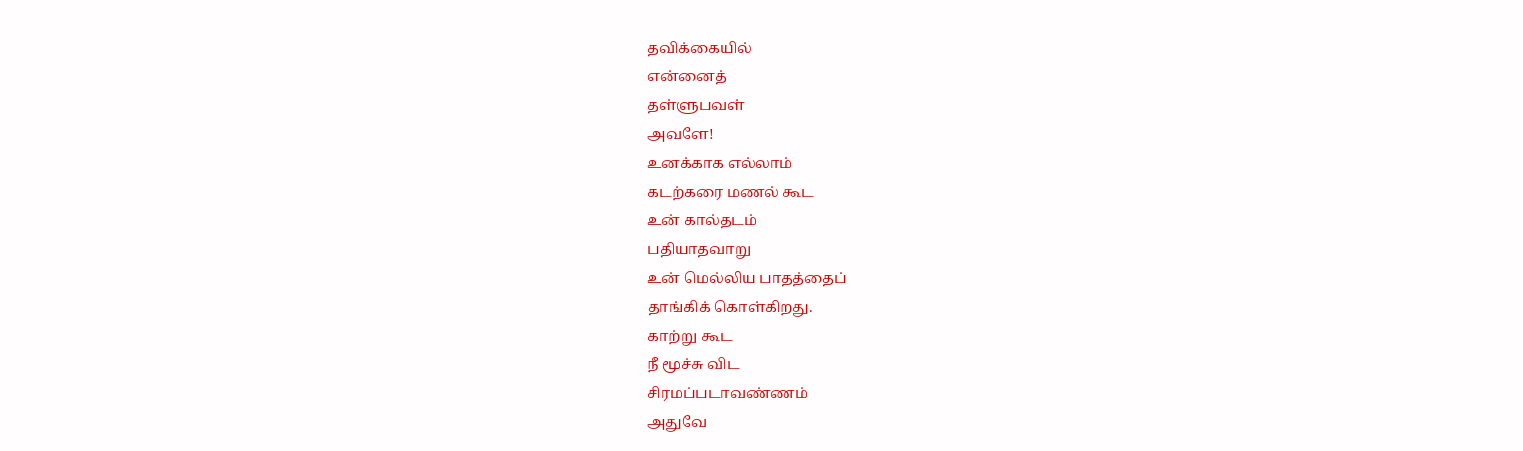தவிக்கையில்
என்னைத்
தள்ளுபவள்
அவளே!
உனக்காக எல்லாம்
கடற்கரை மணல் கூட
உன் கால்தடம்
பதியாதவாறு
உன் மெல்லிய பாதத்தைப்
தாங்கிக் கொள்கிறது.
காற்று கூட
நீ மூச்சு விட
சிரமப்படாவண்ணம்
அதுவே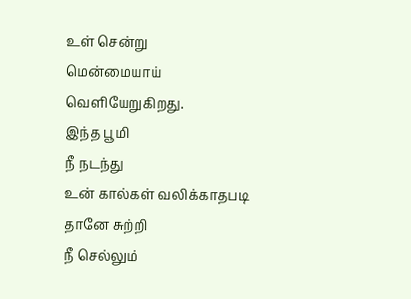உள் சென்று
மென்மையாய் வெளியேறுகிறது.
இந்த பூமி
நீ நடந்து
உன் கால்கள் வலிக்காதபடி
தானே சுற்றி
நீ செல்லும்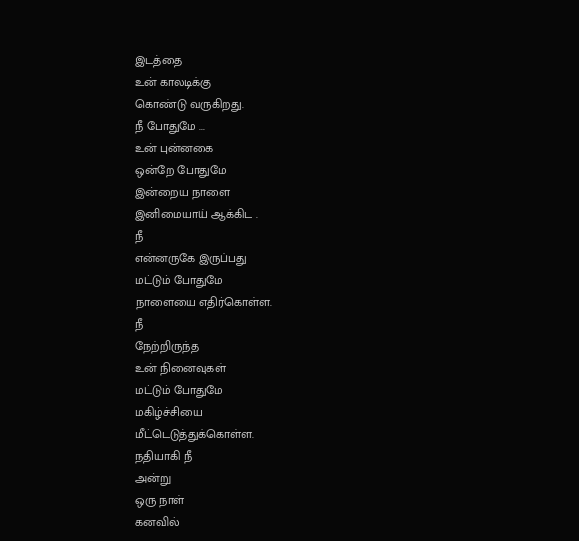இடத்தை
உன் காலடிக்கு
கொண்டு வருகிறது.
நீ போதுமே ...
உன் புன்னகை
ஒன்றே போதுமே
இன்றைய நாளை
இனிமையாய் ஆக்கிட .
நீ
என்னருகே இருப்பது
மட்டும் போதுமே
நாளையை எதிர்கொள்ள.
நீ
நேற்றிருந்த
உன் நினைவுகள்
மட்டும் போதுமே
மகிழ்ச்சியை
மீட்டெடுத்துக்கொள்ள.
நதியாகி நீ
அன்று
ஒரு நாள்
கனவில்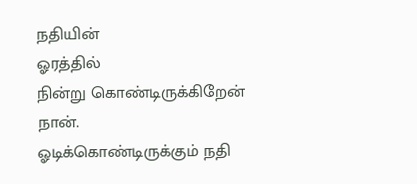நதியின்
ஓரத்தில்
நின்று கொண்டிருக்கிறேன்
நான்.
ஓடிக்கொண்டிருக்கும் நதி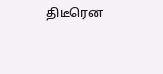திடீரென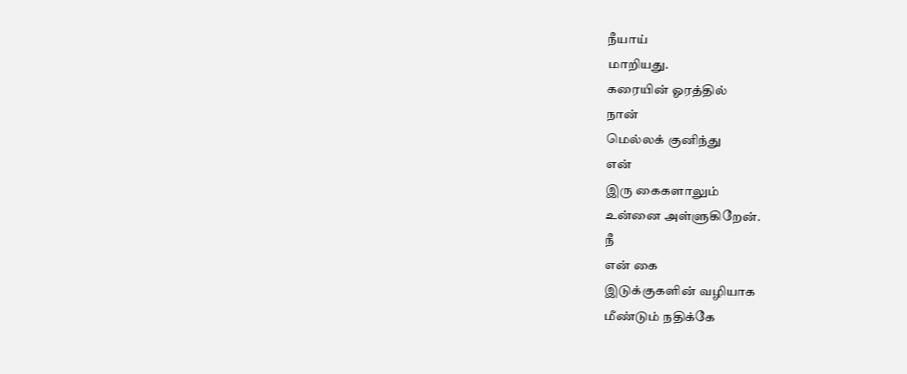நீயாய்
மாறியது.
கரையின் ஓரத்தில்
நான்
மெல்லக் குனிந்து
என்
இரு கைகளாலும்
உன்னை அள்ளுகிறேன்.
நீ
என் கை
இடுக்குகளின் வழியாக
மீண்டும் நதிக்கே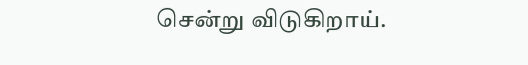சென்று விடுகிறாய்.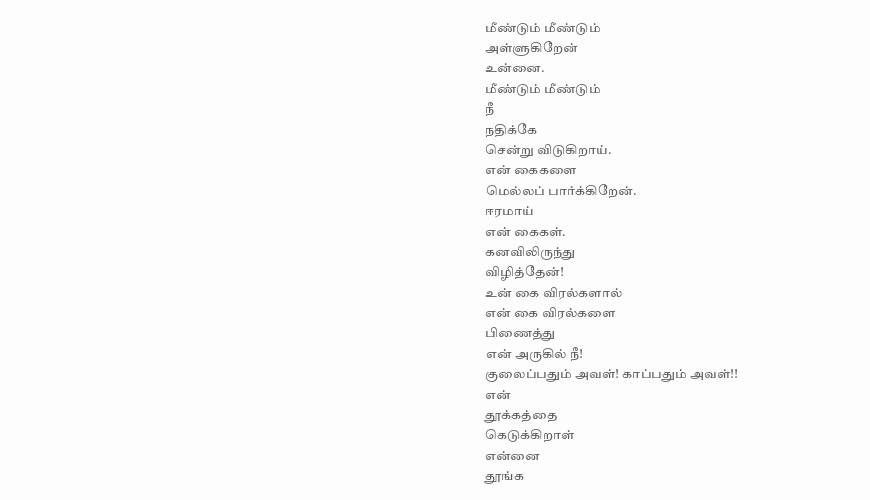மீண்டும் மீண்டும்
அள்ளுகிறேன்
உன்னை.
மீண்டும் மீண்டும்
நீ
நதிக்கே
சென்று விடுகிறாய்.
என் கைகளை
மெல்லப் பார்க்கிறேன்.
ஈரமாய்
என் கைகள்.
கனவிலிருந்து
விழித்தேன்!
உன் கை விரல்களால்
என் கை விரல்களை
பிணைத்து
என் அருகில் நீ!
குலைப்பதும் அவள்! காப்பதும் அவள்!!
என்
தூக்கத்தை
கெடுக்கிறாள்
என்னை
தூங்க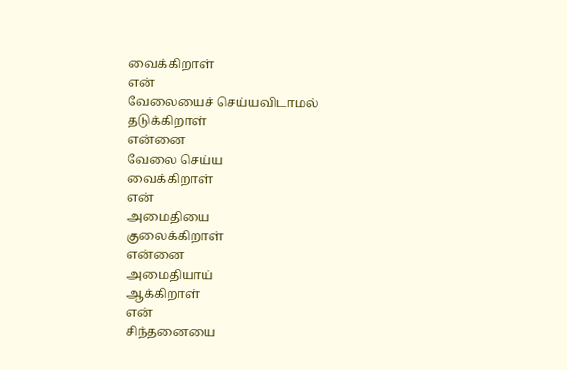வைக்கிறாள்
என்
வேலையைச் செய்யவிடாமல்
தடுக்கிறாள்
என்னை
வேலை செய்ய
வைக்கிறாள்
என்
அமைதியை
குலைக்கிறாள்
என்னை
அமைதியாய்
ஆக்கிறாள்
என்
சிந்தனையை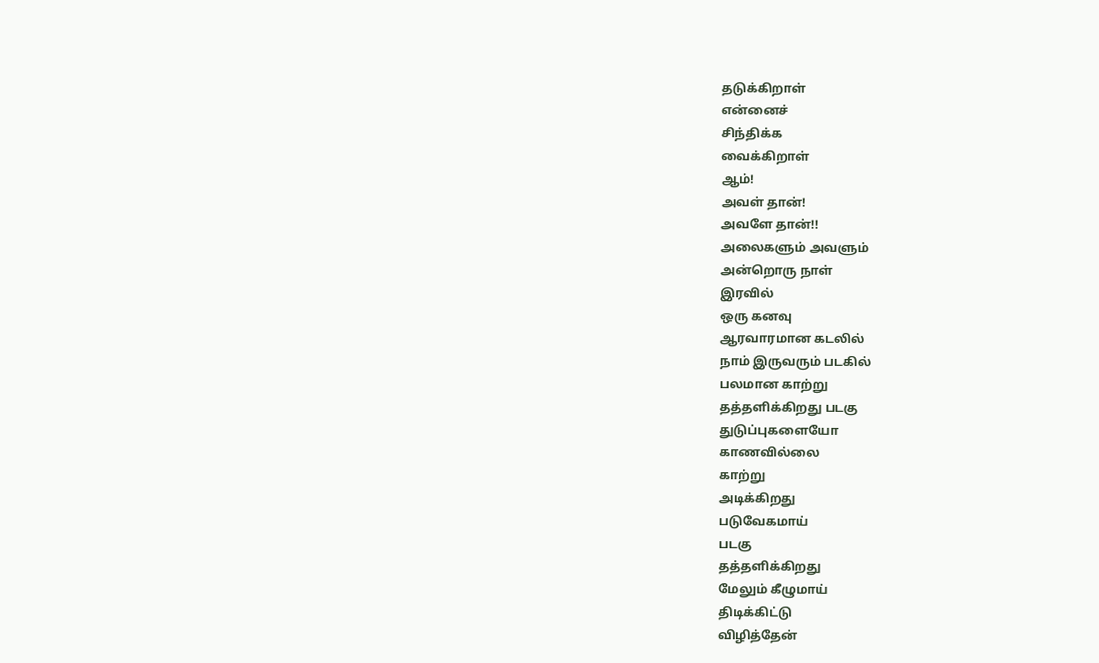தடுக்கிறாள்
என்னைச்
சிந்திக்க
வைக்கிறாள்
ஆம்!
அவள் தான்!
அவளே தான்!!
அலைகளும் அவளும்
அன்றொரு நாள்
இரவில்
ஒரு கனவு
ஆரவாரமான கடலில்
நாம் இருவரும் படகில்
பலமான காற்று
தத்தளிக்கிறது படகு
துடுப்புகளையோ
காணவில்லை
காற்று
அடிக்கிறது
படுவேகமாய்
படகு
தத்தளிக்கிறது
மேலும் கீழுமாய்
திடிக்கிட்டு
விழித்தேன்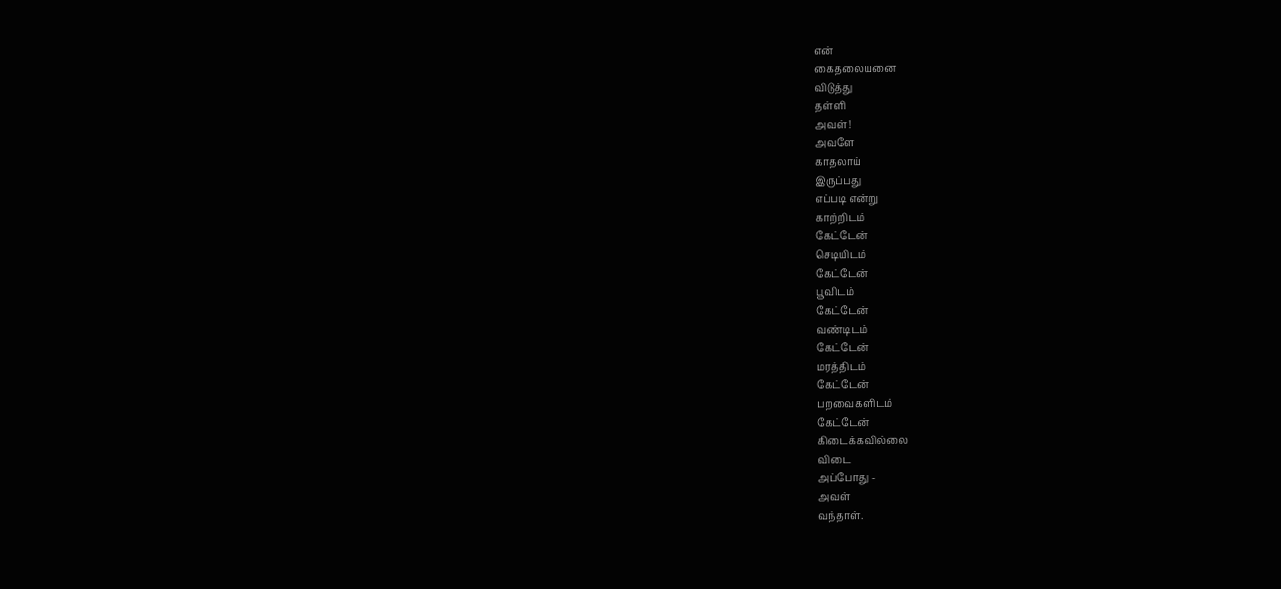என்
கைதலையனை
விடுத்து
தள்ளி
அவள்!
அவளே
காதலாய்
இருப்பது
எப்படி என்று
காற்றிடம்
கேட்டேன்
செடியிடம்
கேட்டேன்
பூவிடம்
கேட்டேன்
வண்டிடம்
கேட்டேன்
மரத்திடம்
கேட்டேன்
பறவைகளிடம்
கேட்டேன்
கிடைக்கவில்லை
விடை
அப்போது -
அவள்
வந்தாள்.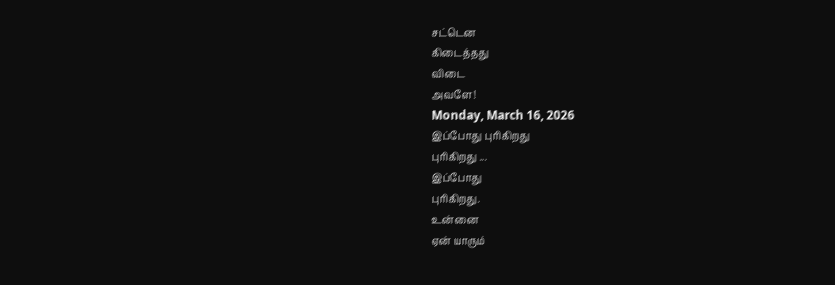சட்டென
கிடைத்தது
விடை
அவளே!
Monday, March 16, 2026
இப்போது புரிகிறது
புரிகிறது ...
இப்போது
புரிகிறது.
உன்னை
ஏன் யாரும்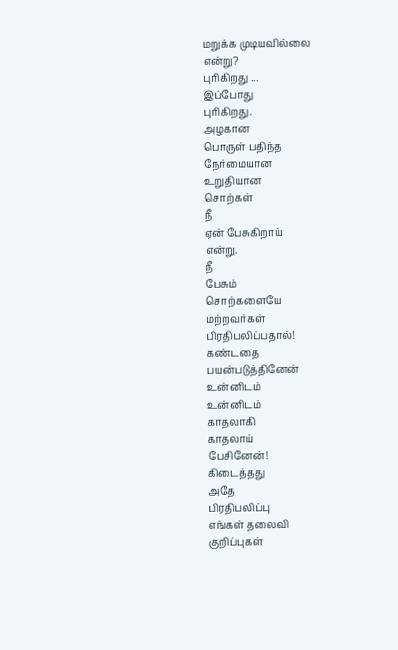மறுக்க முடியவில்லை
என்று?
புரிகிறது ...
இப்போது
புரிகிறது.
அழகான
பொருள் பதிந்த
நேர்மையான
உறுதியான
சொற்கள்
நீ
ஏன் பேசுகிறாய்
என்று.
நீ
பேசும்
சொற்களையே
மற்றவர்கள்
பிரதிபலிப்பதால்!
கண்டதை
பயன்படுத்தினேன்
உன்னிடம்
உன்னிடம்
காதலாகி
காதலாய்
பேசினேன்!
கிடைத்தது
அதே
பிரதிபலிப்பு
எங்கள் தலைவி
குறிப்புகள்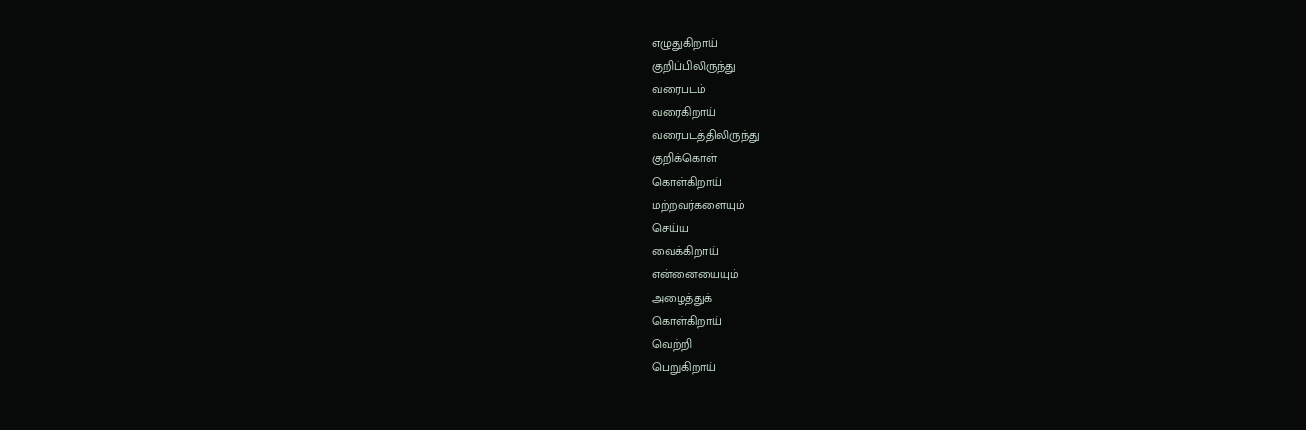எழுதுகிறாய்
குறிப்பிலிருந்து
வரைபடம்
வரைகிறாய்
வரைபடத்திலிருந்து
குறிக்கொள்
கொள்கிறாய்
மற்றவர்களையும்
செய்ய
வைக்கிறாய்
என்னையையும்
அழைத்துக்
கொள்கிறாய்
வெற்றி
பெறுகிறாய்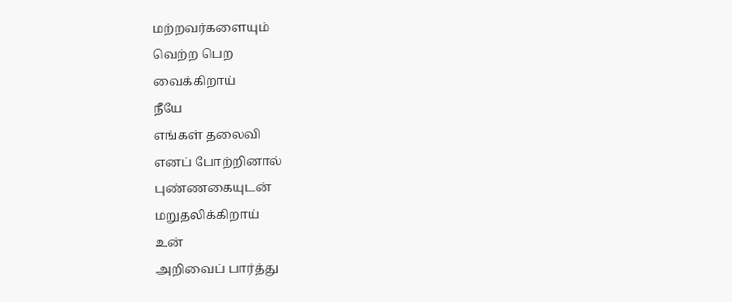மற்றவர்களையும்
வெற்ற பெற
வைக்கிறாய்
நீயே
எங்கள் தலைவி
எனப் போற்றினால்
புண்ணகையுடன்
மறுதலிக்கிறாய்
உன்
அறிவைப் பார்த்து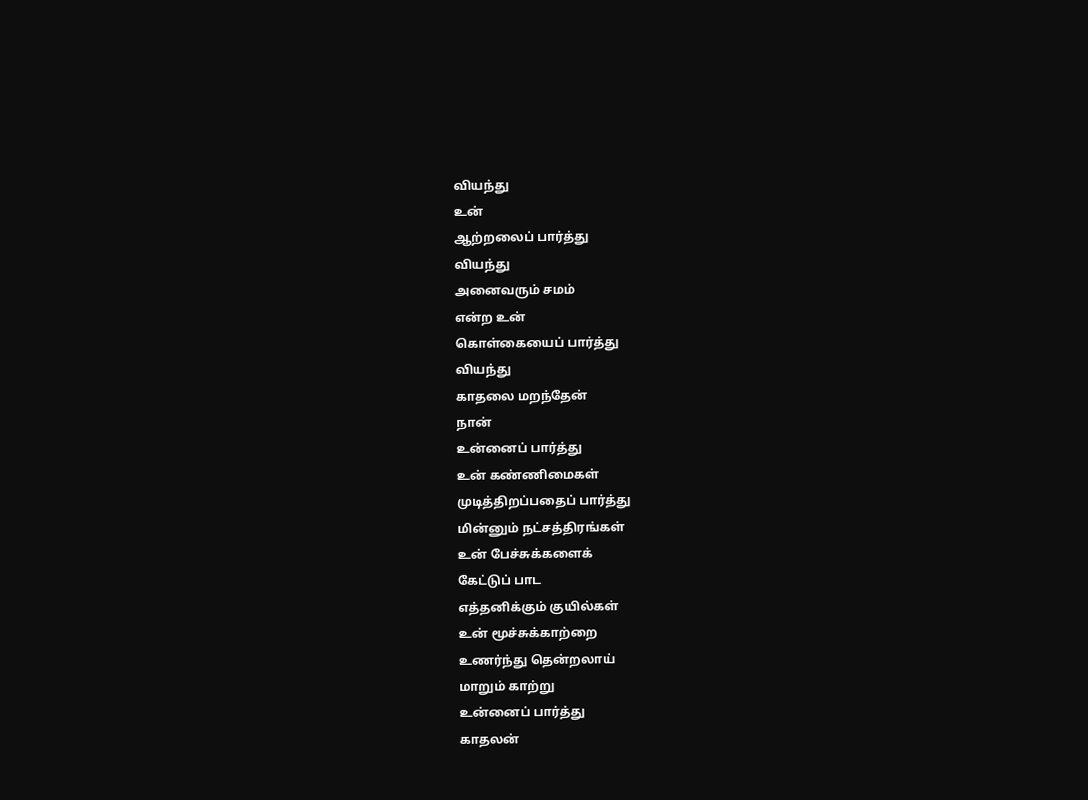வியந்து
உன்
ஆற்றலைப் பார்த்து
வியந்து
அனைவரும் சமம்
என்ற உன்
கொள்கையைப் பார்த்து
வியந்து
காதலை மறந்தேன்
நான்
உன்னைப் பார்த்து
உன் கண்ணிமைகள்
முடித்திறப்பதைப் பார்த்து
மின்னும் நட்சத்திரங்கள்
உன் பேச்சுக்களைக்
கேட்டுப் பாட
எத்தனிக்கும் குயில்கள்
உன் மூச்சுக்காற்றை
உணர்ந்து தென்றலாய்
மாறும் காற்று
உன்னைப் பார்த்து
காதலன்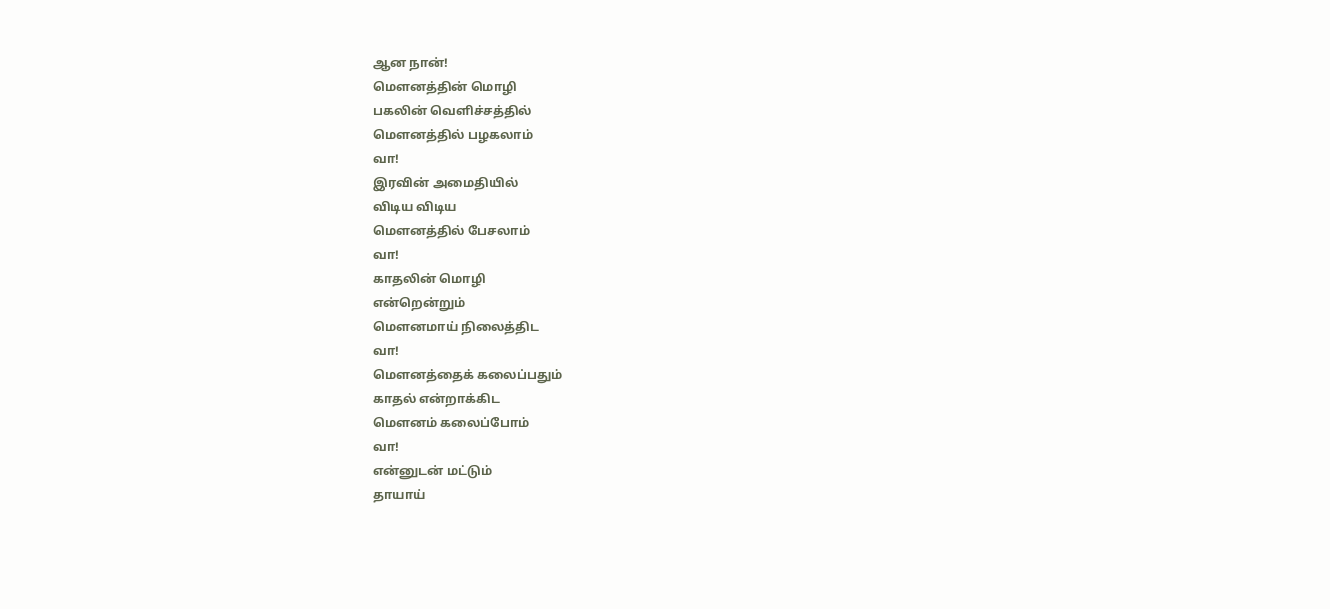ஆன நான்!
மௌனத்தின் மொழி
பகலின் வெளிச்சத்தில்
மௌனத்தில் பழகலாம்
வா!
இரவின் அமைதியில்
விடிய விடிய
மௌனத்தில் பேசலாம்
வா!
காதலின் மொழி
என்றென்றும்
மெளனமாய் நிலைத்திட
வா!
மௌனத்தைக் கலைப்பதும்
காதல் என்றாக்கிட
மெளனம் கலைப்போம்
வா!
என்னுடன் மட்டும்
தாயாய்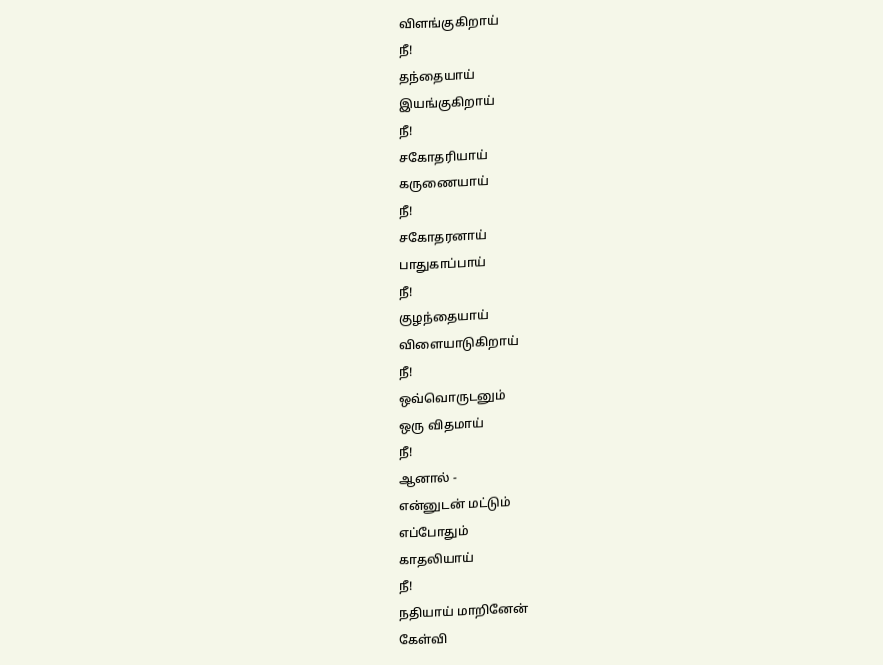விளங்குகிறாய்
நீ!
தந்தையாய்
இயங்குகிறாய்
நீ!
சகோதரியாய்
கருணையாய்
நீ!
சகோதரனாய்
பாதுகாப்பாய்
நீ!
குழந்தையாய்
விளையாடுகிறாய்
நீ!
ஒவ்வொருடனும்
ஒரு விதமாய்
நீ!
ஆனால் -
என்னுடன் மட்டும்
எப்போதும்
காதலியாய்
நீ!
நதியாய் மாறினேன்
கேள்வி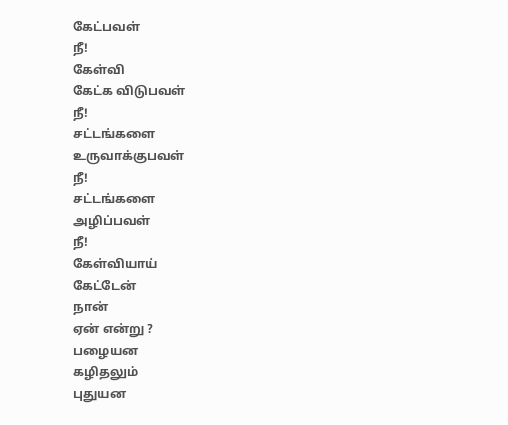கேட்பவள்
நீ!
கேள்வி
கேட்க விடுபவள்
நீ!
சட்டங்களை
உருவாக்குபவள்
நீ!
சட்டங்களை
அழிப்பவள்
நீ!
கேள்வியாய்
கேட்டேன்
நான்
ஏன் என்று ?
பழையன
கழிதலும்
புதுயன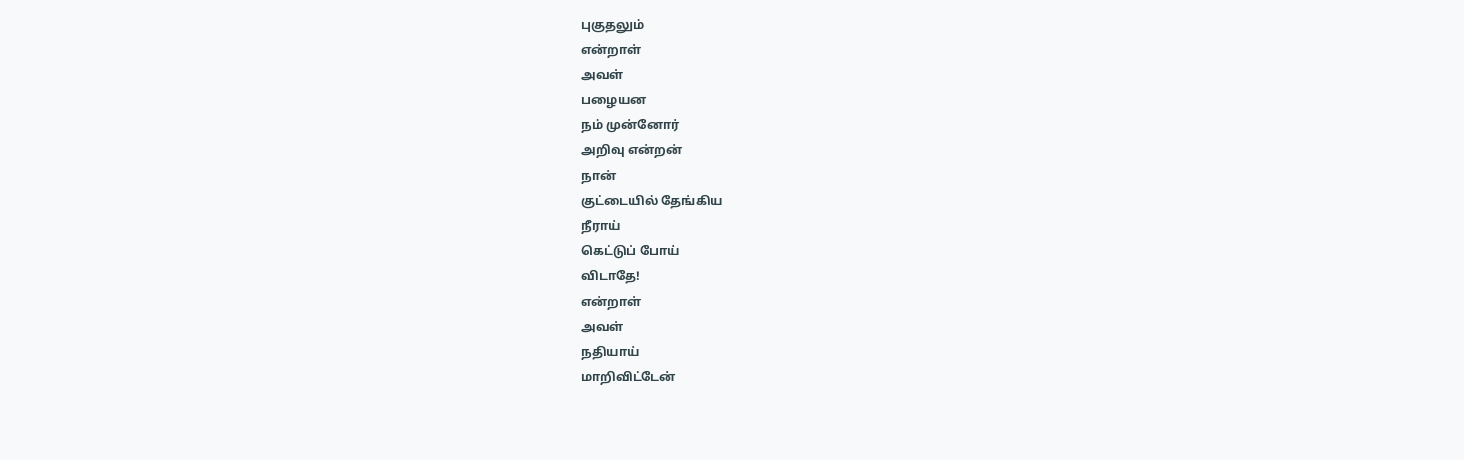புகுதலும்
என்றாள்
அவள்
பழையன
நம் முன்னோர்
அறிவு என்றன்
நான்
குட்டையில் தேங்கிய
நீராய்
கெட்டுப் போய்
விடாதே!
என்றாள்
அவள்
நதியாய்
மாறிவிட்டேன்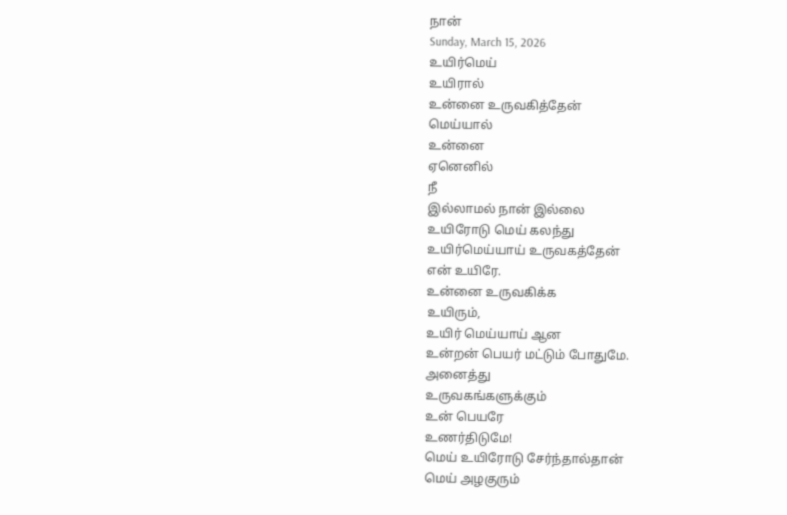நான்
Sunday, March 15, 2026
உயிர்மெய்
உயிரால்
உன்னை உருவகித்தேன்
மெய்யால்
உன்னை
ஏனெனில்
நீ
இல்லாமல் நான் இல்லை
உயிரோடு மெய் கலந்து
உயிர்மெய்யாய் உருவகத்தேன்
என் உயிரே.
உன்னை உருவகிக்க
உயிரும்,
உயிர் மெய்யாய் ஆன
உன்றன் பெயர் மட்டும் போதுமே.
அனைத்து
உருவகங்களுக்கும்
உன் பெயரே
உணர்திடுமே!
மெய் உயிரோடு சேர்ந்தால்தான்
மெய் அழகுரும்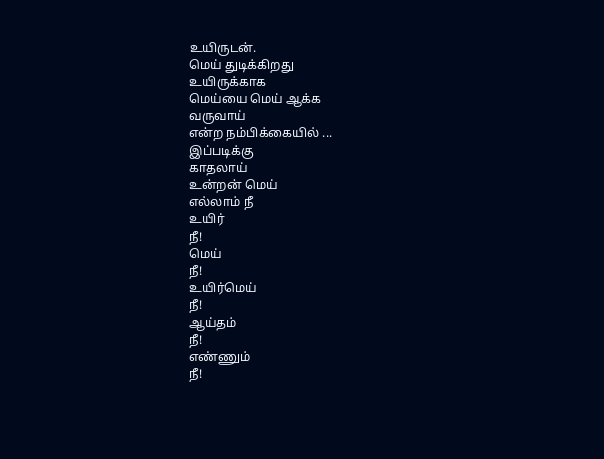உயிருடன்.
மெய் துடிக்கிறது
உயிருக்காக
மெய்யை மெய் ஆக்க
வருவாய்
என்ற நம்பிக்கையில் ...
இப்படிக்கு
காதலாய்
உன்றன் மெய்
எல்லாம் நீ
உயிர்
நீ!
மெய்
நீ!
உயிர்மெய்
நீ!
ஆய்தம்
நீ!
எண்ணும்
நீ!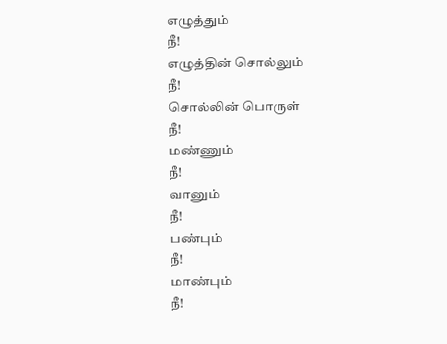எழுத்தும்
நீ!
எழுத்தின் சொல்லும்
நீ!
சொல்லின் பொருள்
நீ!
மண்ணும்
நீ!
வானும்
நீ!
பண்பும்
நீ!
மாண்பும்
நீ!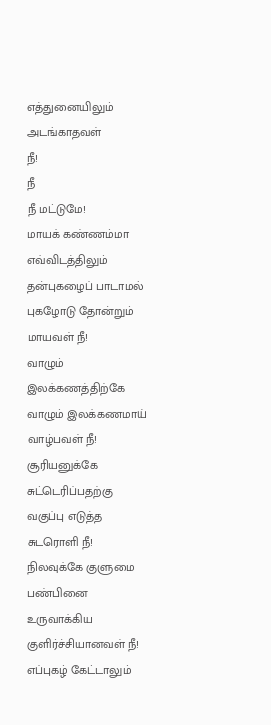எத்துனையிலும் அடங்காதவள்
நீ!
நீ
நீ மட்டுமே!
மாயக் கண்ணம்மா
எவ்விடத்திலும்
தன்புகழைப் பாடாமல்
புகழோடு தோன்றும்
மாயவள் நீ!
வாழும் இலக்கணத்திற்கே
வாழும் இலக்கணமாய்
வாழ்பவள் நீ!
சூரியனுக்கே சுட்டெரிப்பதற்கு
வகுப்பு எடுத்த
சுடரொளி நீ!
நிலவுக்கே குளுமை
பண்பினை உருவாக்கிய
குளிர்ச்சியானவள் நீ!
எப்புகழ் கேட்டாலும்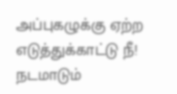அப்புகழுக்கு ஏற்ற
எடுத்துக்காட்டு நீ!
நடமாடும்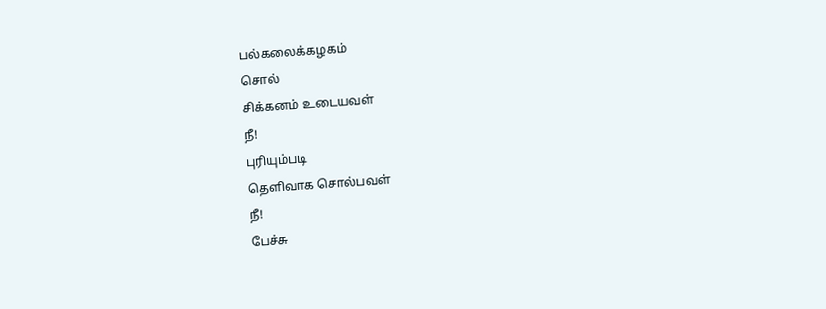பல்கலைக்கழகம்
சொல்
சிக்கனம் உடையவள்
நீ!
புரியும்படி
தெளிவாக சொல்பவள்
நீ!
பேச்சு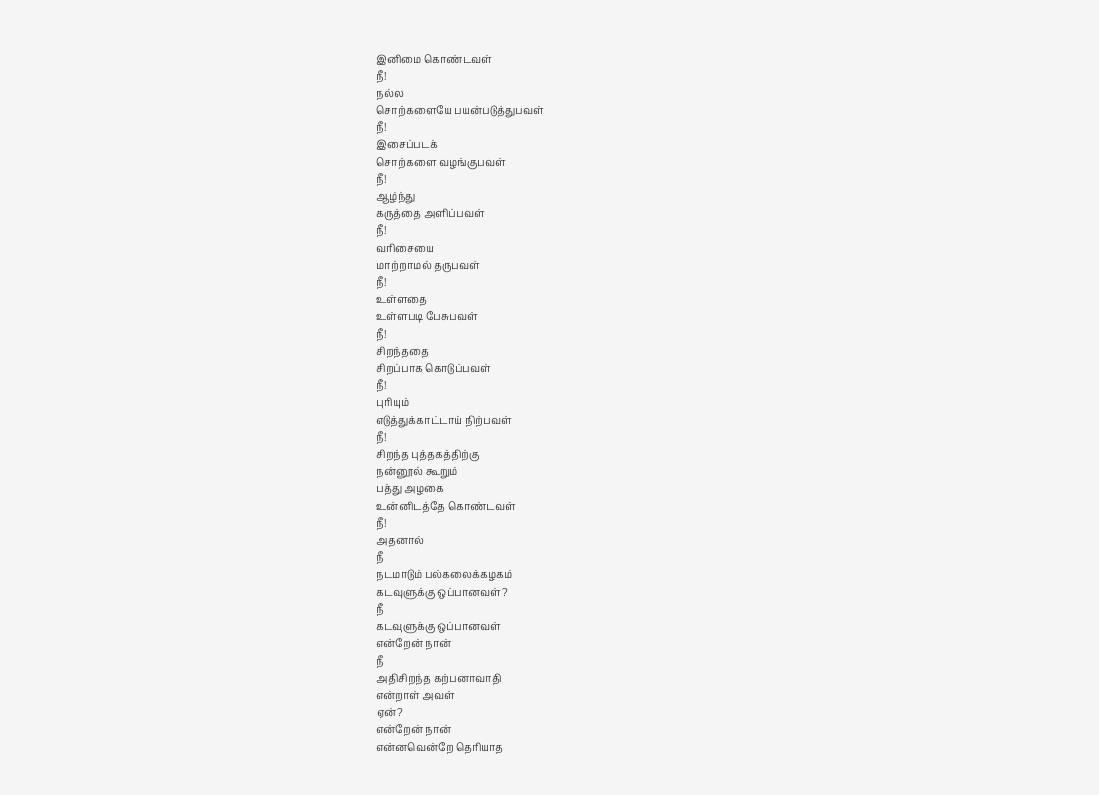இனிமை கொண்டவள்
நீ!
நல்ல
சொற்களையே பயன்படுத்துபவள்
நீ!
இசைப்படக்
சொற்களை வழங்குபவள்
நீ!
ஆழ்ந்து
கருத்தை அளிப்பவள்
நீ!
வரிசையை
மாற்றாமல் தருபவள்
நீ!
உள்ளதை
உள்ளபடி பேசுபவள்
நீ!
சிறந்ததை
சிறப்பாக கொடுப்பவள்
நீ!
புரியும்
எடுத்துக்காட்டாய் நிற்பவள்
நீ!
சிறந்த புத்தகத்திற்கு
நன்னூல் கூறும்
பத்து அழகை
உன்னிடத்தே கொண்டவள்
நீ!
அதனால்
நீ
நடமாடும் பல்கலைக்கழகம்
கடவுளுக்கு ஒப்பானவள்?
நீ
கடவுளுக்கு ஒப்பானவள்
என்றேன் நான்
நீ
அதிசிறந்த கற்பனாவாதி
என்றாள் அவள்
ஏன்?
என்றேன் நான்
என்னவென்றே தெரியாத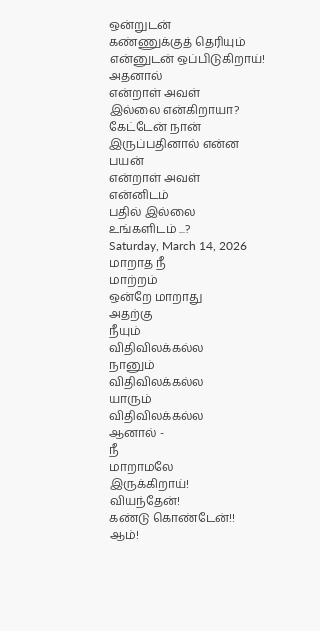ஒன்றுடன்
கண்ணுக்குத் தெரியும்
என்னுடன் ஒப்பிடுகிறாய்!
அதனால்
என்றாள் அவள்
இல்லை என்கிறாயா?
கேட்டேன் நான்
இருப்பதினால் என்ன பயன்
என்றாள் அவள்
என்னிடம்
பதில் இல்லை
உங்களிடம் ...?
Saturday, March 14, 2026
மாறாத நீ
மாற்றம்
ஒன்றே மாறாது
அதற்கு
நீயும்
விதிவிலக்கல்ல
நானும்
விதிவிலக்கல்ல
யாரும்
விதிவிலக்கல்ல
ஆனால் -
நீ
மாறாமலே
இருக்கிறாய்!
வியந்தேன்!
கண்டு கொண்டேன்!!
ஆம்!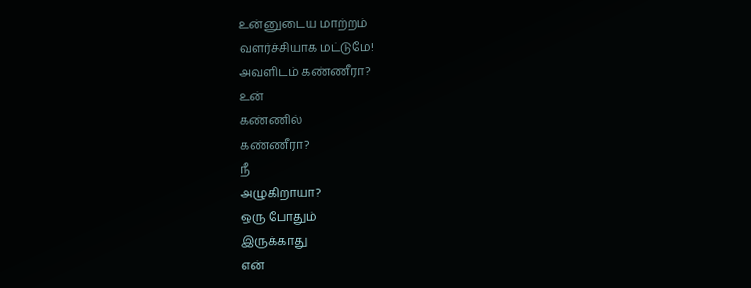உன்னுடைய மாற்றம்
வளர்ச்சியாக மட்டுமே!
அவளிடம் கண்ணீரா?
உன்
கண்ணில்
கண்ணீரா?
நீ
அழுகிறாயா?
ஒரு போதும்
இருக்காது
என்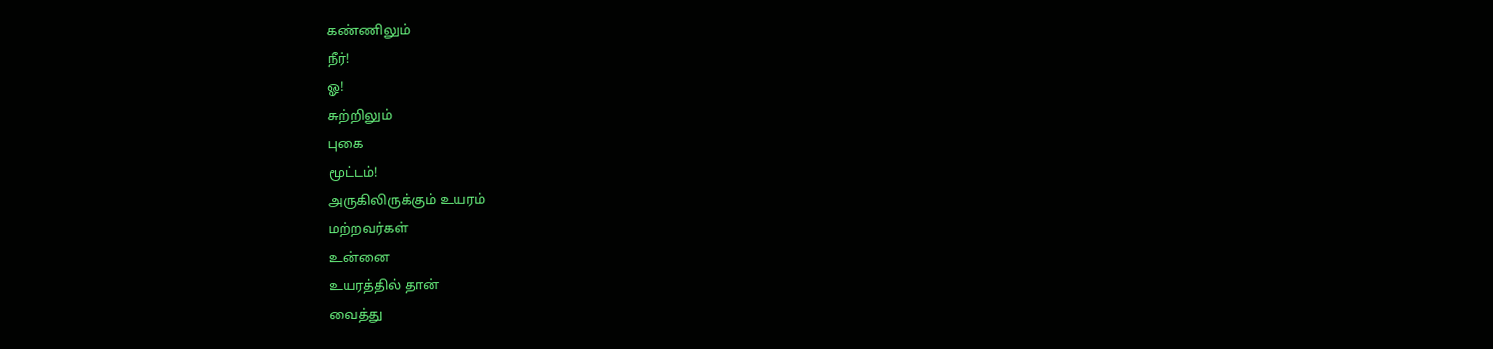கண்ணிலும்
நீர்!
ஓ!
சுற்றிலும்
புகை
மூட்டம்!
அருகிலிருக்கும் உயரம்
மற்றவர்கள்
உன்னை
உயரத்தில் தான்
வைத்து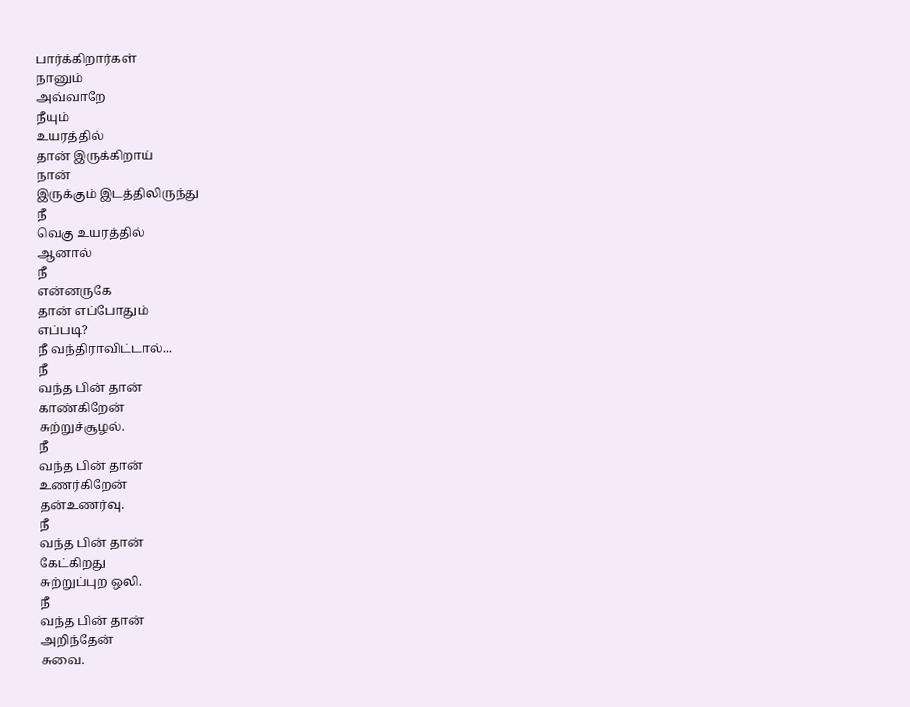பார்க்கிறார்கள்
நானும்
அவ்வாறே
நீயும்
உயரத்தில்
தான் இருக்கிறாய்
நான்
இருக்கும் இடத்திலிருந்து
நீ
வெகு உயரத்தில்
ஆனால்
நீ
என்னருகே
தான் எப்போதும்
எப்படி?
நீ வந்திராவிட்டால்...
நீ
வந்த பின் தான்
காண்கிறேன்
சுற்றுச்சூழல்.
நீ
வந்த பின் தான்
உணர்கிறேன்
தன்உணர்வு.
நீ
வந்த பின் தான்
கேட்கிறது
சுற்றுப்புற ஒலி.
நீ
வந்த பின் தான்
அறிந்தேன்
சுவை.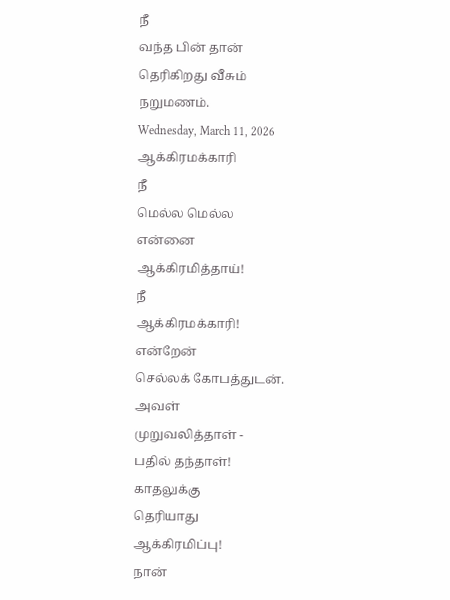நீ
வந்த பின் தான்
தெரிகிறது வீசும்
நறுமணம்.
Wednesday, March 11, 2026
ஆக்கிரமக்காரி
நீ
மெல்ல மெல்ல
என்னை
ஆக்கிரமித்தாய்!
நீ
ஆக்கிரமக்காரி!
என்றேன்
செல்லக் கோபத்துடன்.
அவள்
முறுவலித்தாள் -
பதில் தந்தாள்!
காதலுக்கு
தெரியாது
ஆக்கிரமிப்பு!
நான்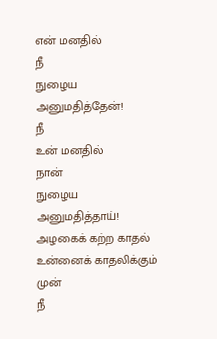என் மனதில்
நீ
நுழைய
அனுமதித்தேன்!
நீ
உன் மனதில்
நான்
நுழைய
அனுமதித்தாய்!
அழகைக் கற்ற காதல்
உன்னைக் காதலிக்கும்
முன்
நீ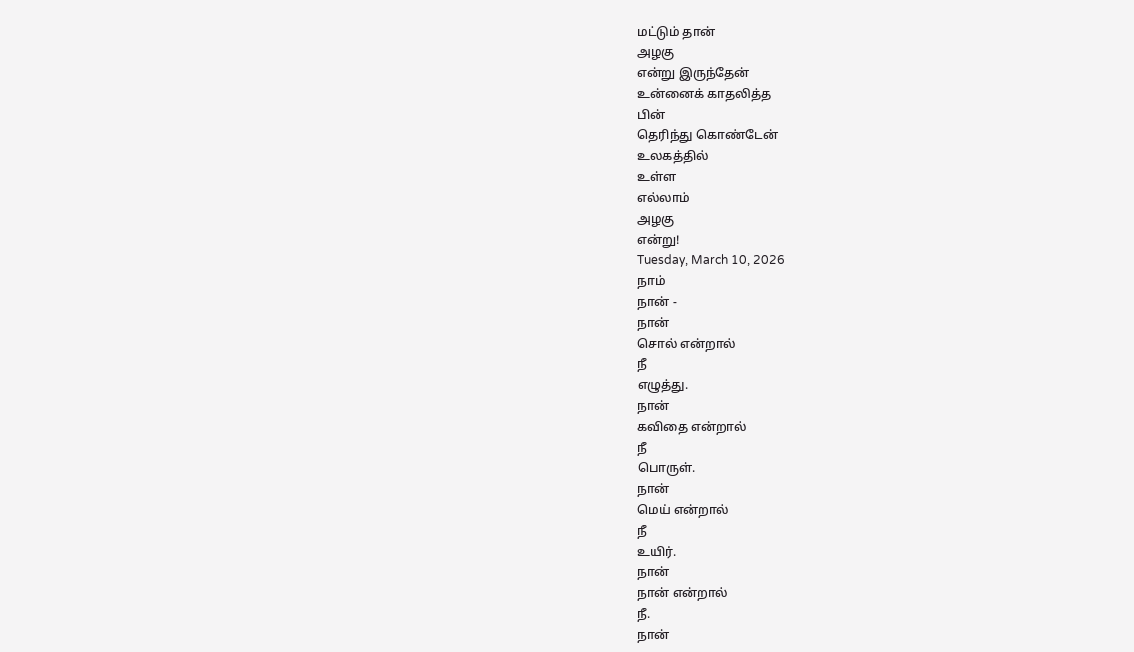மட்டும் தான்
அழகு
என்று இருந்தேன்
உன்னைக் காதலித்த
பின்
தெரிந்து கொண்டேன்
உலகத்தில்
உள்ள
எல்லாம்
அழகு
என்று!
Tuesday, March 10, 2026
நாம்
நான் -
நான்
சொல் என்றால்
நீ
எழுத்து.
நான்
கவிதை என்றால்
நீ
பொருள்.
நான்
மெய் என்றால்
நீ
உயிர்.
நான்
நான் என்றால்
நீ.
நான்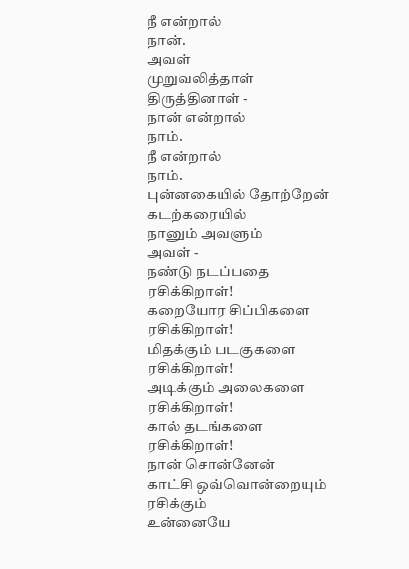நீ என்றால்
நான்.
அவள்
முறுவலித்தாள்
திருத்தினாள் -
நான் என்றால்
நாம்.
நீ என்றால்
நாம்.
புன்னகையில் தோற்றேன்
கடற்கரையில்
நானும் அவளும்
அவள் -
நண்டு நடப்பதை
ரசிக்கிறாள்!
கறையோர சிப்பிகளை
ரசிக்கிறாள்!
மிதக்கும் படகுகளை
ரசிக்கிறாள்!
அடிக்கும் அலைகளை
ரசிக்கிறாள்!
கால் தடங்களை
ரசிக்கிறாள்!
நான் சொன்னேன்
காட்சி ஒவ்வொன்றையும்
ரசிக்கும்
உன்னையே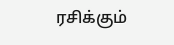ரசிக்கும்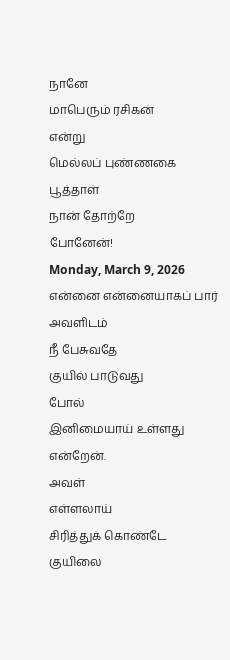நானே
மாபெரும் ரசிகன்
என்று
மெல்லப் புண்ணகை
பூத்தாள்
நான் தோற்றே
போனேன்!
Monday, March 9, 2026
என்னை என்னையாகப் பார்
அவளிடம்
நீ பேசுவதே
குயில் பாடுவது
போல்
இனிமையாய் உள்ளது
என்றேன்.
அவள்
எள்ளலாய்
சிரித்துக் கொண்டே
குயிலை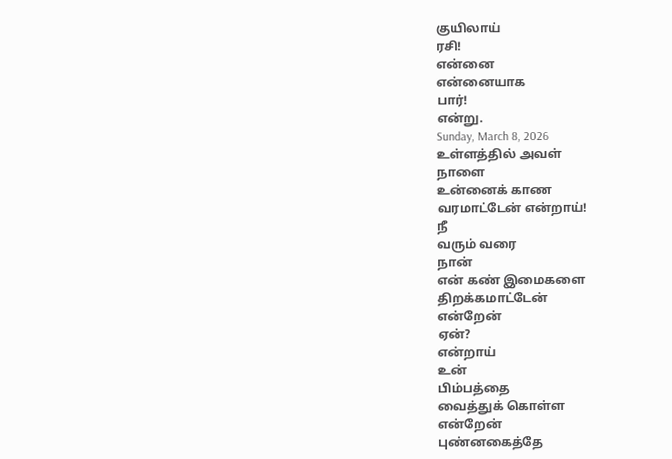குயிலாய்
ரசி!
என்னை
என்னையாக
பார்!
என்று.
Sunday, March 8, 2026
உள்ளத்தில் அவள்
நாளை
உன்னைக் காண
வரமாட்டேன் என்றாய்!
நீ
வரும் வரை
நான்
என் கண் இமைகளை
திறக்கமாட்டேன்
என்றேன்
ஏன்?
என்றாய்
உன்
பிம்பத்தை
வைத்துக் கொள்ள
என்றேன்
புண்னகைத்தே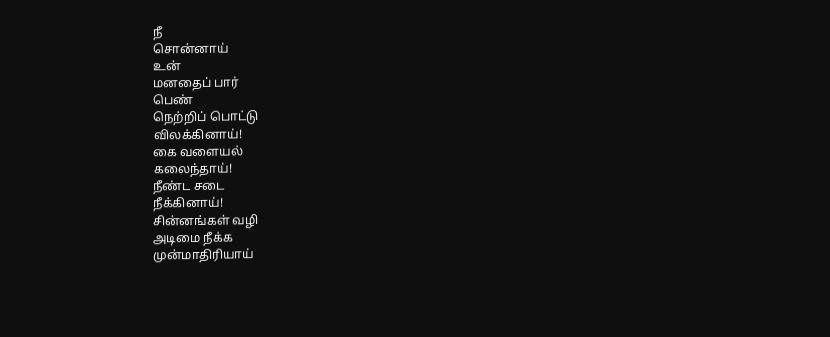நீ
சொன்னாய்
உன்
மனதைப் பார்
பெண்
நெற்றிப் பொட்டு
விலக்கினாய்!
கை வளையல்
கலைந்தாய்!
நீண்ட சடை
நீக்கினாய்!
சின்னங்கள் வழி
அடிமை நீக்க
முன்மாதிரியாய்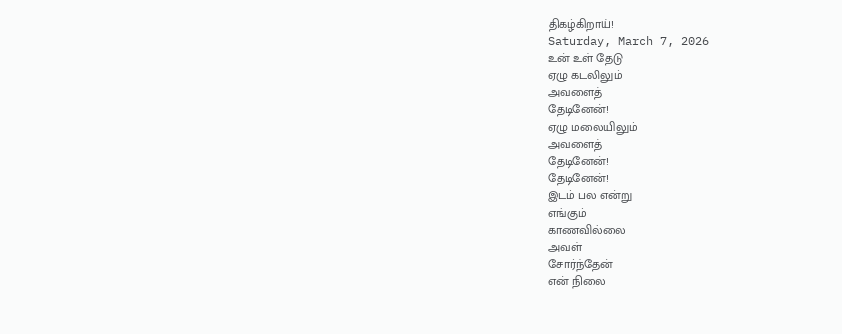திகழ்கிறாய்!
Saturday, March 7, 2026
உன் உள் தேடு
ஏழு கடலிலும்
அவளைத்
தேடினேன்!
ஏழு மலையிலும்
அவளைத்
தேடினேன்!
தேடினேன்!
இடம் பல என்று
எங்கும்
காணவில்லை
அவள்
சோர்ந்தேன்
என் நிலை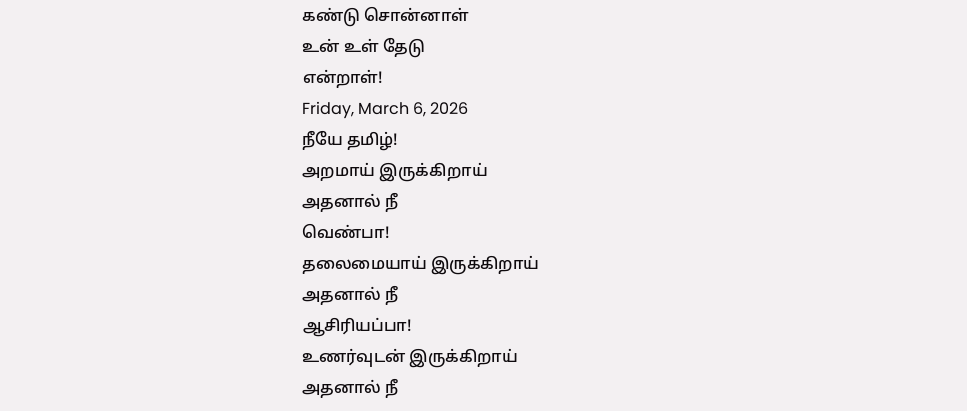கண்டு சொன்னாள்
உன் உள் தேடு
என்றாள்!
Friday, March 6, 2026
நீயே தமிழ்!
அறமாய் இருக்கிறாய்
அதனால் நீ
வெண்பா!
தலைமையாய் இருக்கிறாய்
அதனால் நீ
ஆசிரியப்பா!
உணர்வுடன் இருக்கிறாய்
அதனால் நீ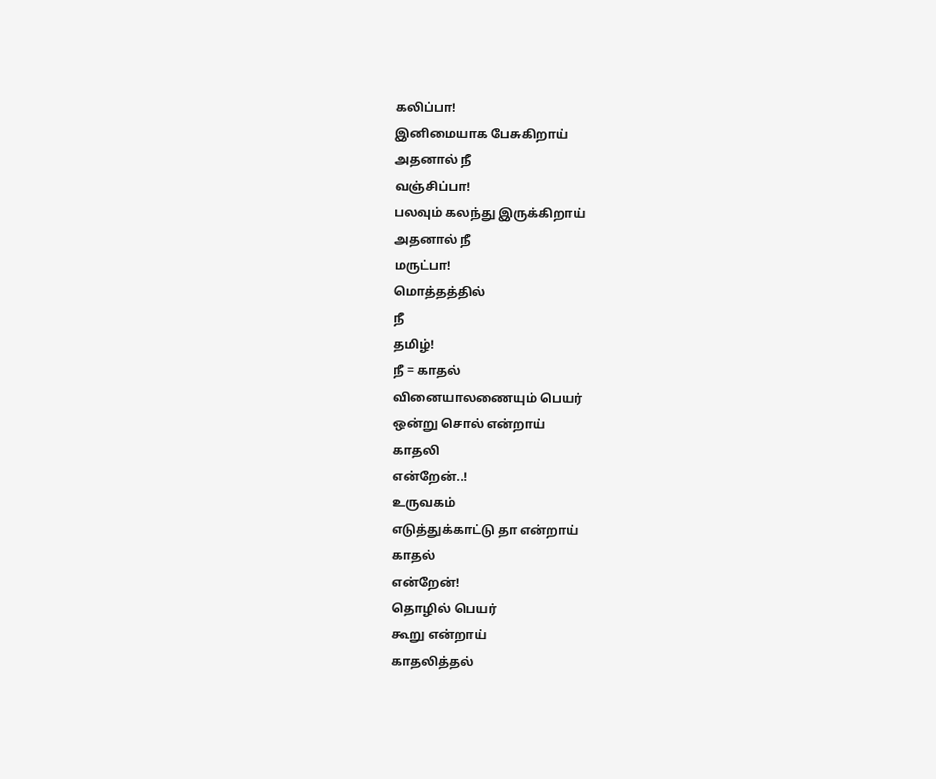கலிப்பா!
இனிமையாக பேசுகிறாய்
அதனால் நீ
வஞ்சிப்பா!
பலவும் கலந்து இருக்கிறாய்
அதனால் நீ
மருட்பா!
மொத்தத்தில்
நீ
தமிழ்!
நீ = காதல்
வினையாலணையும் பெயர்
ஒன்று சொல் என்றாய்
காதலி
என்றேன்..!
உருவகம்
எடுத்துக்காட்டு தா என்றாய்
காதல்
என்றேன்!
தொழில் பெயர்
கூறு என்றாய்
காதலித்தல்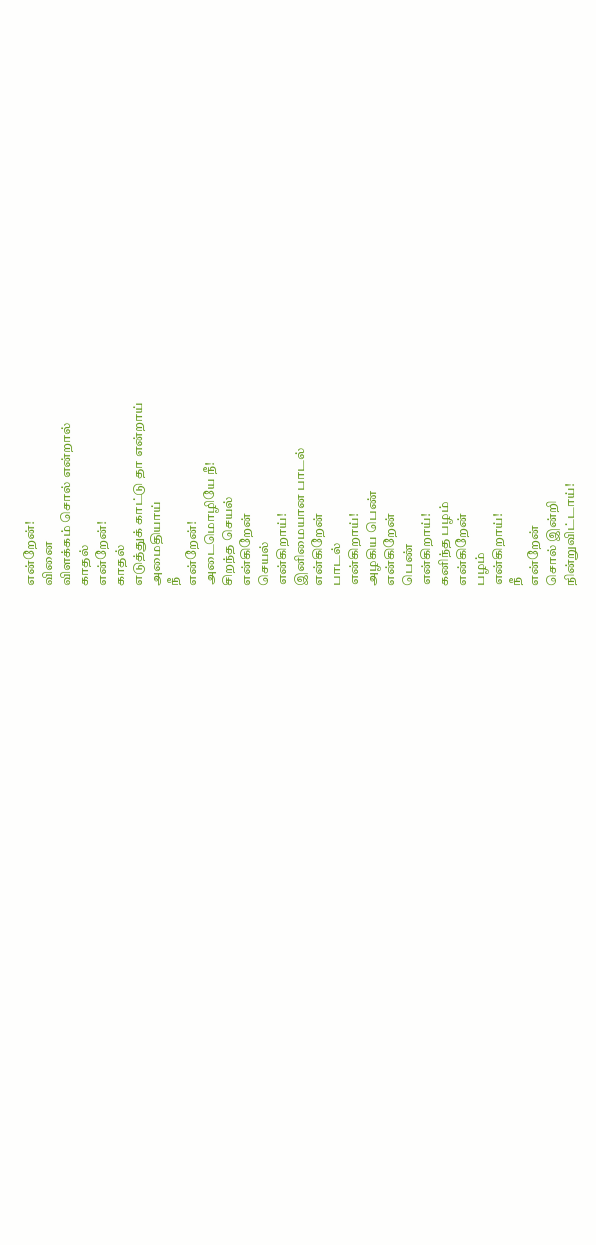என்றேன்!
வினை
விளக்கம் சொல் என்றால்
காதல்
என்றேன்!
காதல்
எடுத்துக் காட்டு தா என்றாய்
அமைதியாய்
நீ
என்றேன்!
அடைமொழியே நீ!
சிறந்த செயல்
என்கிறேன்
செயல்
என்கிறாய்!
இனிமையான பாடல்
என்கிறேன்
பாடல்
என்கிறாய்!
அழகிய பெண்
என்கிறேன்
பெண்
என்கிறாய்!
கனிந்த பழம்
என்கிறேன்
பழம்
என்கிறாய்!
நீ
என்றேன்
சொல் இன்றி
நின்றுவிட்டாய்!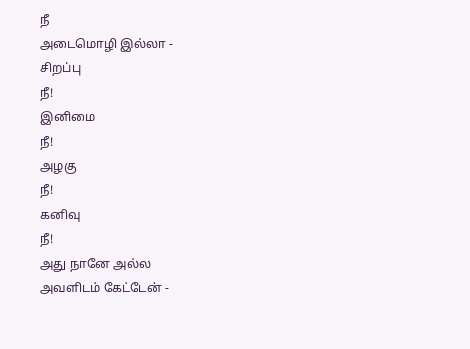நீ
அடைமொழி இல்லா -
சிறப்பு
நீ!
இனிமை
நீ!
அழகு
நீ!
கனிவு
நீ!
அது நானே அல்ல
அவளிடம் கேட்டேன் -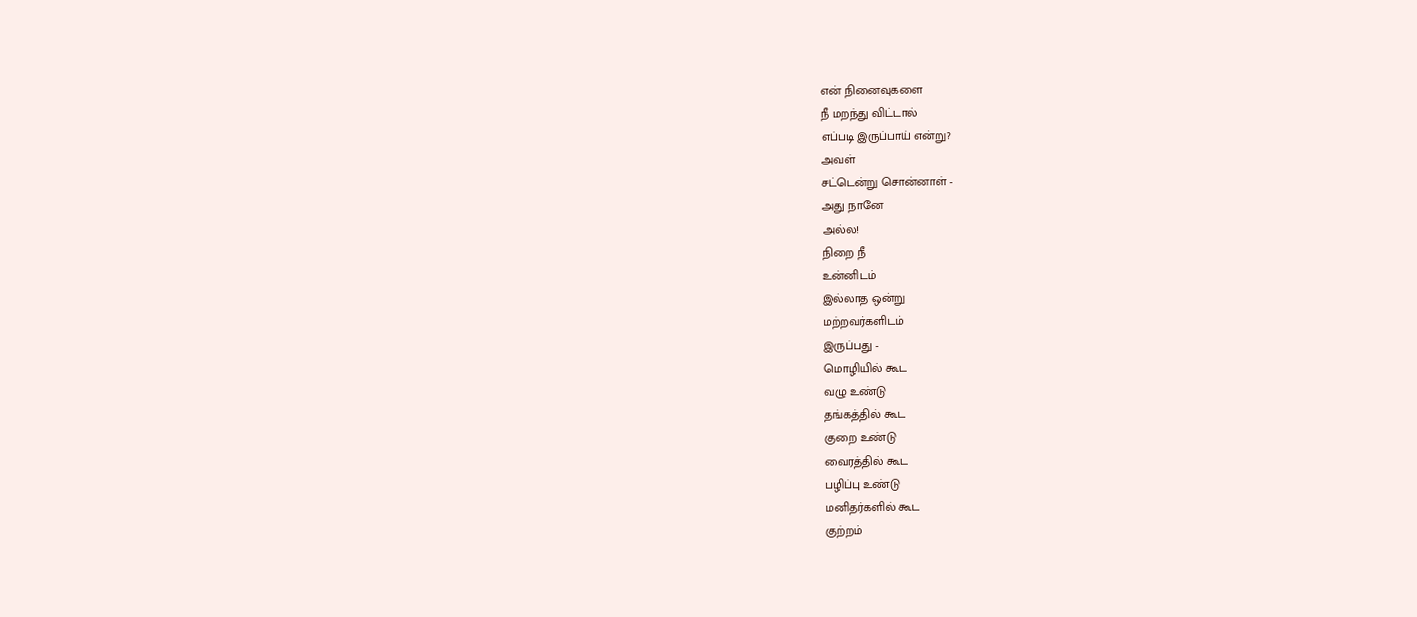என் நினைவுகளை
நீ மறந்து விட்டால்
எப்படி இருப்பாய் என்று?
அவள்
சட்டென்று சொன்னாள் -
அது நானே
அல்ல!
நிறை நீ
உன்னிடம்
இல்லாத ஒன்று
மற்றவர்களிடம்
இருப்பது -
மொழியில் கூட
வழு உண்டு
தங்கத்தில் கூட
குறை உண்டு
வைரத்தில் கூட
பழிப்பு உண்டு
மனிதர்களில் கூட
குற்றம்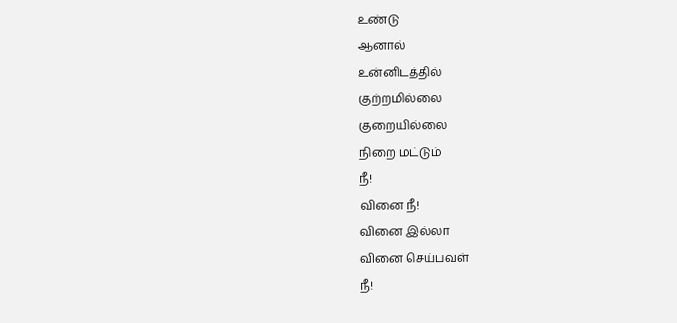உண்டு
ஆனால்
உன்னிடத்தில்
குற்றமில்லை
குறையில்லை
நிறை மட்டும்
நீ!
வினை நீ!
வினை இல்லா
வினை செய்பவள்
நீ!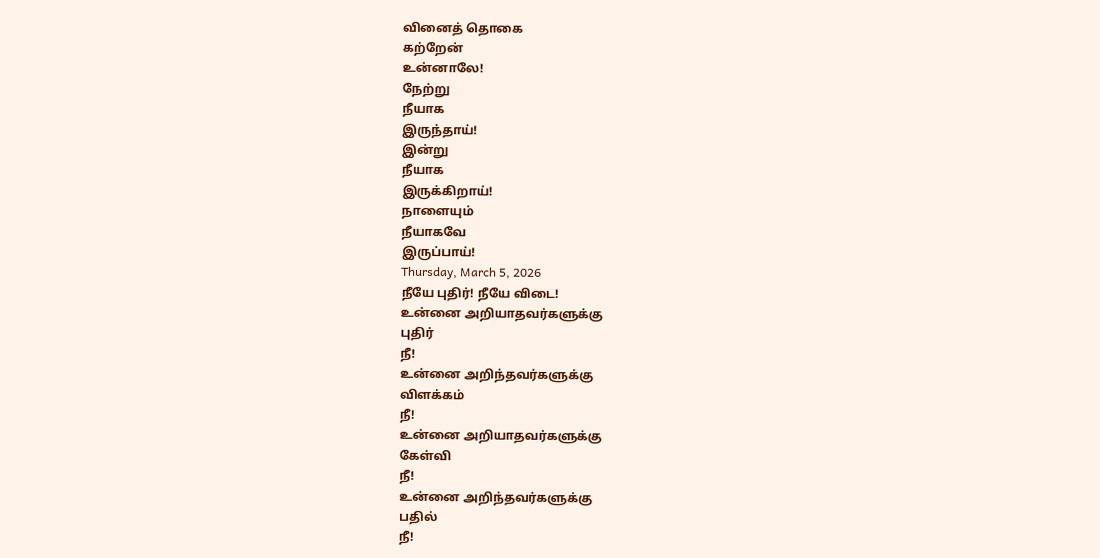வினைத் தொகை
கற்றேன்
உன்னாலே!
நேற்று
நீயாக
இருந்தாய்!
இன்று
நீயாக
இருக்கிறாய்!
நாளையும்
நீயாகவே
இருப்பாய்!
Thursday, March 5, 2026
நீயே புதிர்! நீயே விடை!
உன்னை அறியாதவர்களுக்கு
புதிர்
நீ!
உன்னை அறிந்தவர்களுக்கு
விளக்கம்
நீ!
உன்னை அறியாதவர்களுக்கு
கேள்வி
நீ!
உன்னை அறிந்தவர்களுக்கு
பதில்
நீ!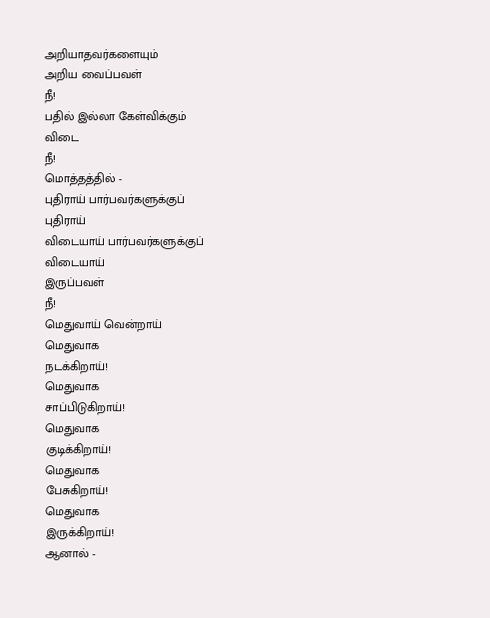அறியாதவர்களையும்
அறிய வைப்பவள்
நீ!
பதில் இல்லா கேள்விக்கும்
விடை
நீ!
மொத்தத்தில் -
புதிராய் பார்பவர்களுக்குப்
புதிராய்
விடையாய் பார்பவர்களுக்குப்
விடையாய்
இருப்பவள்
நீ!
மெதுவாய் வென்றாய்
மெதுவாக
நடக்கிறாய்!
மெதுவாக
சாப்பிடுகிறாய்!
மெதுவாக
குடிக்கிறாய்!
மெதுவாக
பேசுகிறாய்!
மெதுவாக
இருக்கிறாய்!
ஆனால் -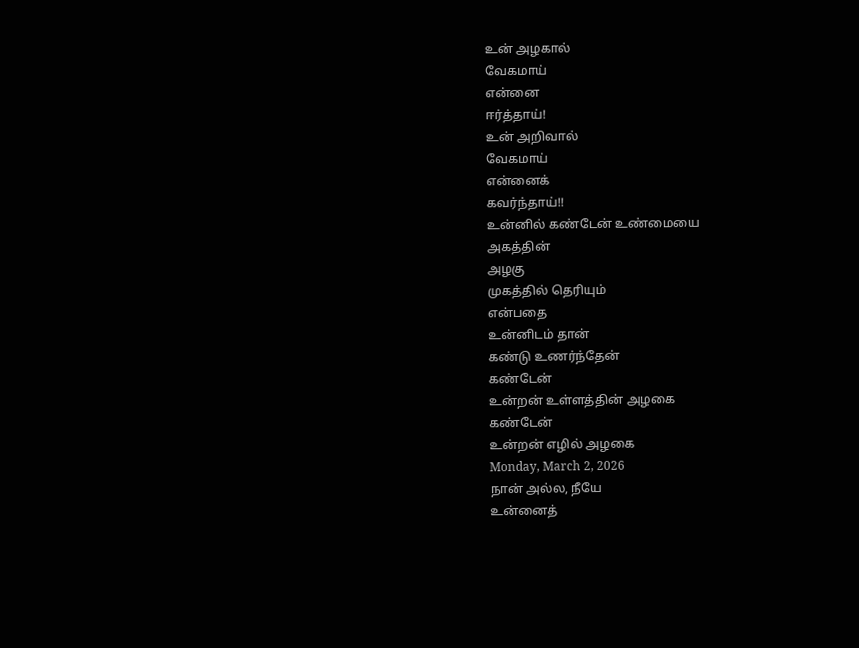உன் அழகால்
வேகமாய்
என்னை
ஈர்த்தாய்!
உன் அறிவால்
வேகமாய்
என்னைக்
கவர்ந்தாய்!!
உன்னில் கண்டேன் உண்மையை
அகத்தின்
அழகு
முகத்தில் தெரியும்
என்பதை
உன்னிடம் தான்
கண்டு உணர்ந்தேன்
கண்டேன்
உன்றன் உள்ளத்தின் அழகை
கண்டேன்
உன்றன் எழில் அழகை
Monday, March 2, 2026
நான் அல்ல, நீயே
உன்னைத்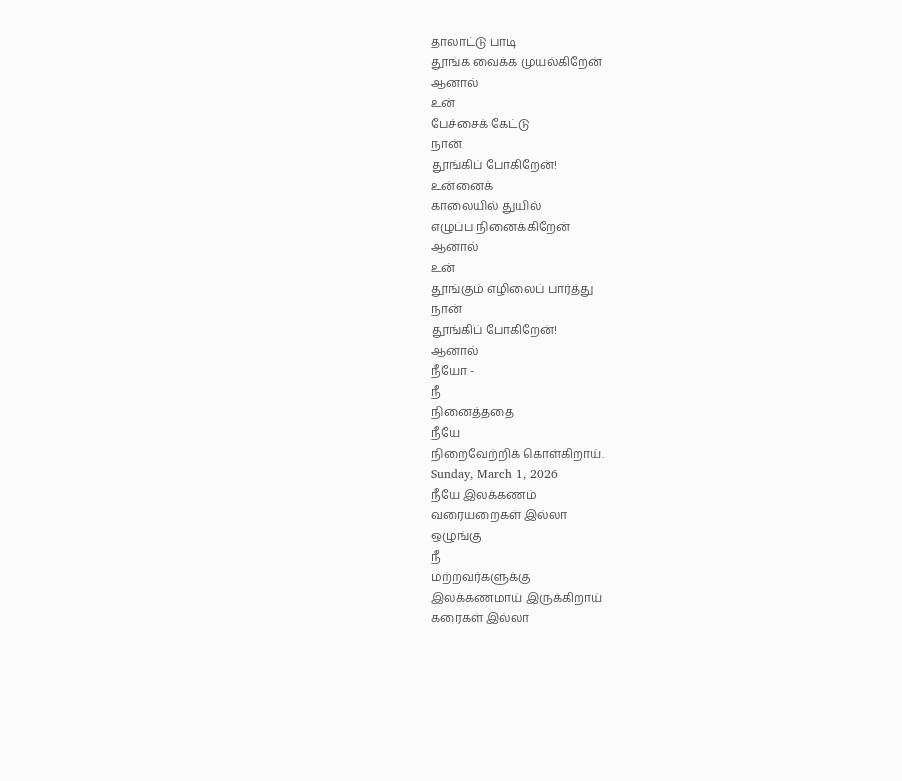தாலாட்டு பாடி
தூங்க வைக்க முயல்கிறேன்
ஆனால்
உன்
பேச்சைக் கேட்டு
நான்
தூங்கிப் போகிறேன்!
உன்னைக்
காலையில் துயில்
எழுப்ப நினைக்கிறேன்
ஆனால்
உன்
தூங்கும் எழிலைப் பார்த்து
நான்
தூங்கிப் போகிறேன்!
ஆனால்
நீயோ -
நீ
நினைத்ததை
நீயே
நிறைவேற்றிக் கொள்கிறாய்.
Sunday, March 1, 2026
நீயே இலக்கணம்
வரையறைகள் இல்லா
ஒழுங்கு
நீ
மற்றவர்களுக்கு
இலக்கணமாய் இருக்கிறாய்
கரைகள் இல்லா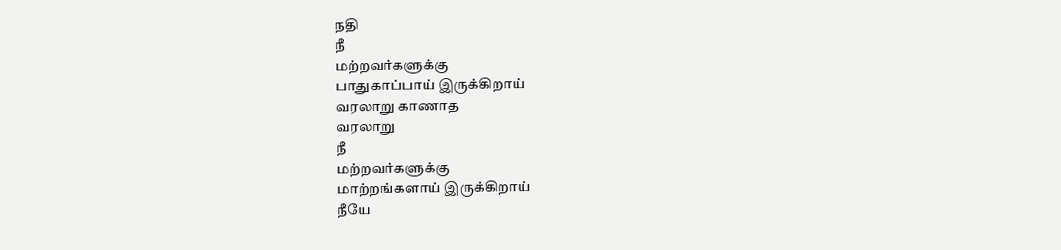நதி
நீ
மற்றவர்களுக்கு
பாதுகாப்பாய் இருக்கிறாய்
வரலாறு காணாத
வரலாறு
நீ
மற்றவர்களுக்கு
மாற்றங்களாய் இருக்கிறாய்
நீயே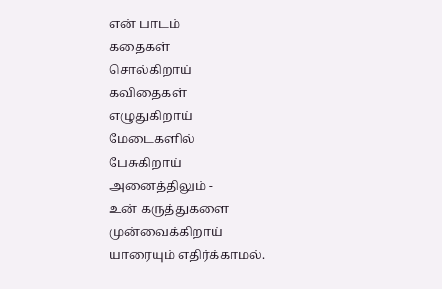என் பாடம்
கதைகள்
சொல்கிறாய்
கவிதைகள்
எழுதுகிறாய்
மேடைகளில்
பேசுகிறாய்
அனைத்திலும் -
உன் கருத்துகளை
முன்வைக்கிறாய்
யாரையும் எதிர்க்காமல்.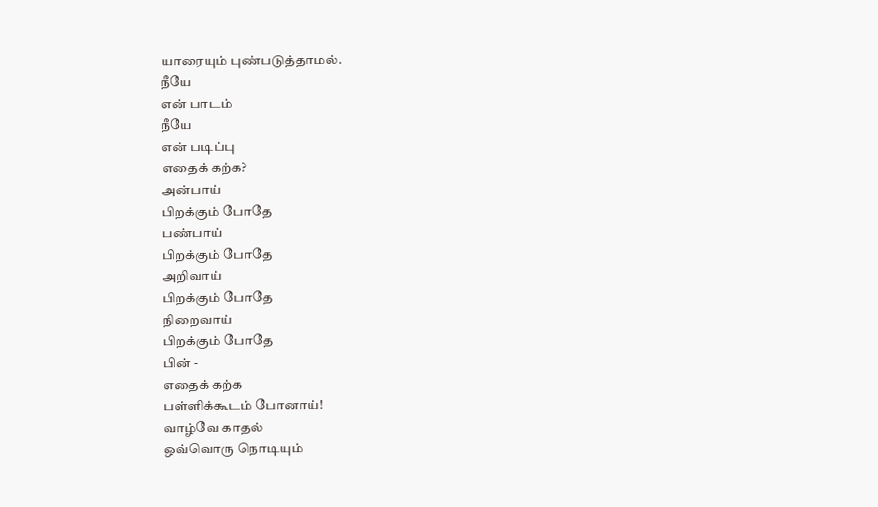யாரையும் புண்படுத்தாமல்.
நீயே
என் பாடம்
நீயே
என் படிப்பு
எதைக் கற்க?
அன்பாய்
பிறக்கும் போதே
பண்பாய்
பிறக்கும் போதே
அறிவாய்
பிறக்கும் போதே
நிறைவாய்
பிறக்கும் போதே
பின் -
எதைக் கற்க
பள்ளிக்கூடம் போனாய்!
வாழ்வே காதல்
ஒவ்வொரு நொடியும்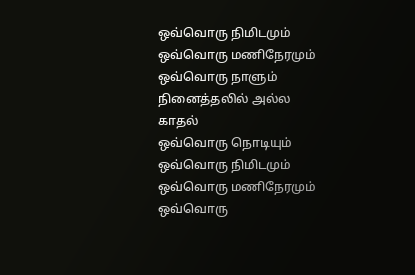ஒவ்வொரு நிமிடமும்
ஒவ்வொரு மணிநேரமும்
ஒவ்வொரு நாளும்
நினைத்தலில் அல்ல
காதல்
ஒவ்வொரு நொடியும்
ஒவ்வொரு நிமிடமும்
ஒவ்வொரு மணிநேரமும்
ஒவ்வொரு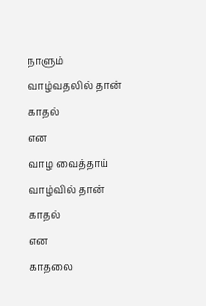நாளும்
வாழ்வதலில் தான்
காதல்
என
வாழ வைத்தாய்
வாழ்வில் தான்
காதல்
என
காதலை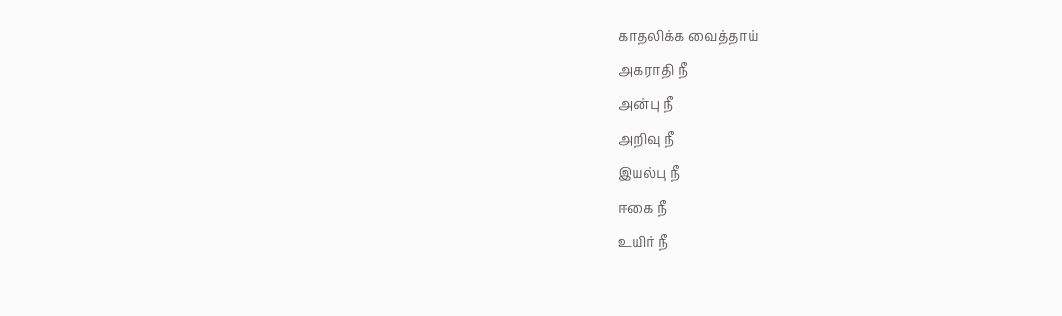காதலிக்க வைத்தாய்
அகராதி நீ
அன்பு நீ
அறிவு நீ
இயல்பு நீ
ஈகை நீ
உயிர் நீ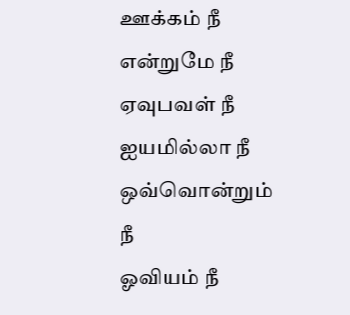ஊக்கம் நீ
என்றுமே நீ
ஏவுபவள் நீ
ஐயமில்லா நீ
ஒவ்வொன்றும் நீ
ஓவியம் நீ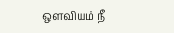ஒளவியம் நீ